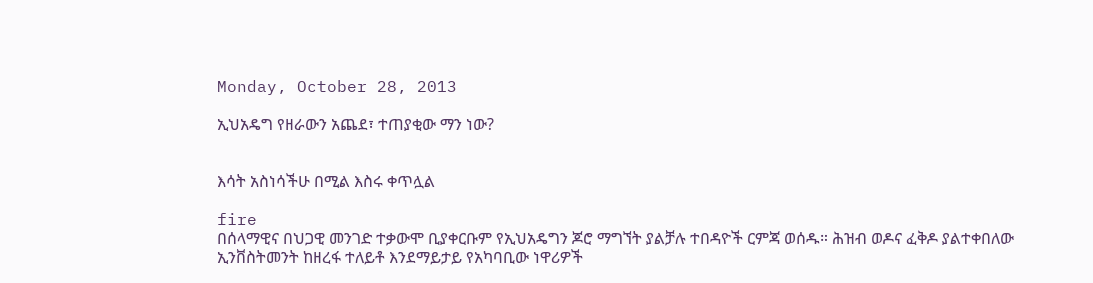Monday, October 28, 2013

ኢህአዴግ የዘራውን አጨደ፣ ተጠያቂው ማን ነው?


እሳት አስነሳችሁ በሚል እስሩ ቀጥሏል

fire
በሰላማዊና በህጋዊ መንገድ ተቃውሞ ቢያቀርቡም የኢህአዴግን ጆሮ ማግኘት ያልቻሉ ተበዳዮች ርምጃ ወሰዱ። ሕዝብ ወዶና ፈቅዶ ያልተቀበለው ኢንቨስትመንት ከዘረፋ ተለይቶ እንደማይታይ የአካባቢው ነዋሪዎች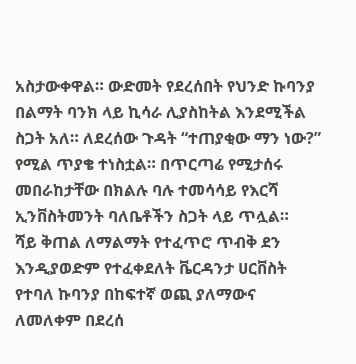አስታውቀዋል። ውድመት የደረሰበት የህንድ ኩባንያ በልማት ባንክ ላይ ኪሳራ ሊያስከትል እንደሚችል ስጋት አለ። ለደረሰው ጉዳት “ተጠያቂው ማን ነው?” የሚል ጥያቄ ተነስቷል። በጥርጣሬ የሚታሰሩ መበራከታቸው በክልሉ ባሉ ተመሳሳይ የእርሻ ኢንቨስትመንት ባለቤቶችን ስጋት ላይ ጥሏል።
ሻይ ቅጠል ለማልማት የተፈጥሮ ጥብቅ ደን እንዲያወድም የተፈቀደለት ቬርዳንታ ሀርቨስት የተባለ ኩባንያ በከፍተኛ ወጪ ያለማውና ለመለቀም በደረሰ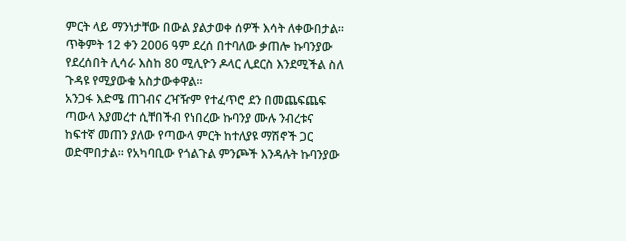ምርት ላይ ማንነታቸው በውል ያልታወቀ ሰዎች እሳት ለቀውበታል። ጥቅምት 12 ቀን 2006 ዓም ደረሰ በተባለው ቃጠሎ ኩባንያው የደረሰበት ሊሳራ እስከ 80 ሚሊዮን ዶላር ሊደርስ እንደሚችል ስለ ጉዳዩ የሚያውቁ አስታውቀዋል።
አንጋፋ እድሜ ጠገብና ረዣዥም የተፈጥሮ ደን በመጨፍጨፍ ጣውላ እያመረተ ሲቸበችብ የነበረው ኩባንያ ሙሉ ንብረቱና ከፍተኛ መጠን ያለው የጣውላ ምርት ከተለያዩ ማሽኖች ጋር ወድሞበታል። የአካባቢው የጎልጉል ምንጮች እንዳሉት ኩባንያው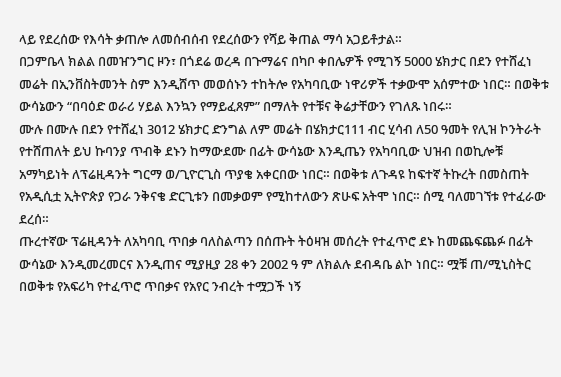ላይ የደረሰው የእሳት ቃጠሎ ለመሰብሰብ የደረሰውን የሻይ ቅጠል ማሳ አጋይቶታል።
በጋምቤላ ክልል በመዠንግር ዞን፣ በጎደሬ ወረዳ በጉማሬና በካቦ ቀበሌዎች የሚገኝ 5000 ሄክታር በደን የተሸፈነ መሬት በኢንቨስትመንት ስም እንዲሸጥ መወሰኑን ተከትሎ የአካባቢው ነዋሪዎች ተቃውሞ አሰምተው ነበር። በወቅቱ ውሳኔውን “በባዕድ ወራሪ ሃይል እንኳን የማይፈጸም” በማለት የተቹና ቅሬታቸውን የገለጹ ነበሩ።
ሙሉ በሙሉ በደን የተሸፈነ 3012 ሄክታር ድንግል ለም መሬት በሄክታር111 ብር ሂሳብ ለ50 ዓመት የሊዝ ኮንትራት የተሸጠለት ይህ ኩባንያ ጥብቅ ደኑን ከማውደሙ በፊት ውሳኔው እንዲጤን የአካባቢው ህዝብ በወኪሎቹ አማካይነት ለፕሬዚዳንት ግርማ ወ/ጊዮርጊስ ጥያቄ አቀርበው ነበር። በወቅቱ ለጉዳዩ ከፍተኛ ትኩረት በመስጠት የአዲሲቷ ኢትዮጵያ የጋራ ንቅናቄ ድርጊቱን በመቃወም የሚከተለውን ጽሁፍ አትሞ ነበር። ሰሚ ባለመገኘቱ የተፈራው ደረሰ።
ጡረተኛው ፕሬዚዳንት ለአካባቢ ጥበቃ ባለስልጣን በሰጡት ትዕዛዝ መሰረት የተፈጥሮ ደኑ ከመጨፍጨፉ በፊት ውሳኔው እንዲመረመርና እንዲጠና ሚያዚያ 28 ቀን 2002 ዓ ም ለክልሉ ደብዳቤ ልኮ ነበር። ሟቹ ጠ/ሚኒስትር በወቅቱ የአፍሪካ የተፈጥሮ ጥበቃና የአየር ንብረት ተሟጋች ነኝ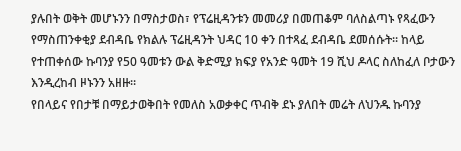ያሉበት ወቅት መሆኑንን በማስታወስ፣ የፕሬዚዳንቱን መመሪያ በመጠቆም ባለስልጣኑ የጻፈውን የማስጠንቀቂያ ደብዳቤ የክልሉ ፕሬዚዳንት ህዳር 10 ቀን በተጻፈ ደብዳቤ ደመሰሱት። ከላይ የተጠቀሰው ኩባንያ የ50 ዓመቱን ውል ቅድሚያ ክፍያ የአንድ ዓመት 19 ሺህ ዶላር ስለከፈለ ቦታውን እንዲረከብ ዞኑንን አዘዙ።
የበላይና የበታቹ በማይታወቅበት የመለስ አወቃቀር ጥብቅ ደኑ ያለበት መሬት ለህንዱ ኩባንያ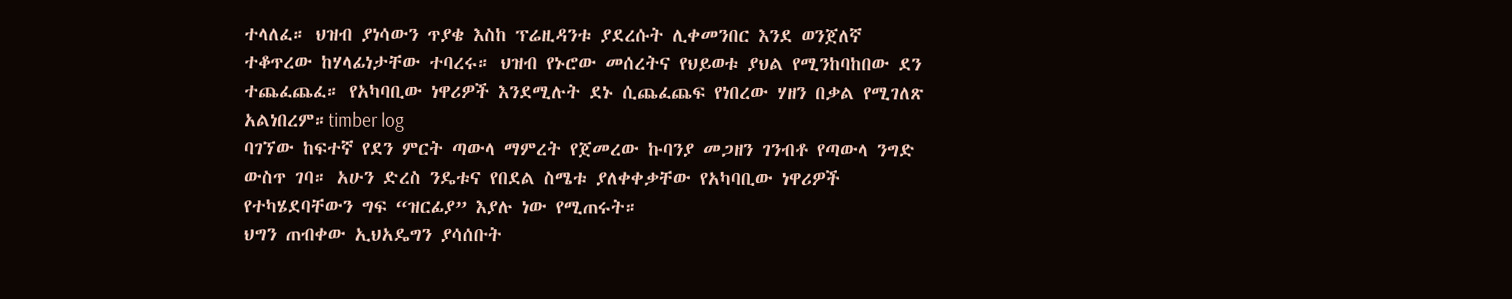ተላለፈ። ህዝብ ያነሳውን ጥያቄ እስከ ፕሬዚዳንቱ ያደረሱት ሊቀመንበር እንደ ወንጀለኛ ተቆጥረው ከሃላፊነታቸው ተባረሩ። ህዝብ የኑሮው መሰረትና የህይወቱ ያህል የሚንከባከበው ደን ተጨፈጨፈ። የአካባቢው ነዋሪዎች እንደሚሉት ደኑ ሲጨፈጨፍ የነበረው ሃዘን በቃል የሚገለጽ አልነበረም።timber log
ባገኘው ከፍተኛ የደን ምርት ጣውላ ማምረት የጀመረው ኩባንያ መጋዘን ገንብቶ የጣውላ ንግድ ውስጥ ገባ። አሁን ድረስ ንዴቱና የበደል ስሜቱ ያለቀቀቃቸው የአካባቢው ነዋሪዎች የተካሄደባቸውን ግፍ “ዝርፊያ” እያሉ ነው የሚጠሩት።
ህግን ጠብቀው ኢህአዴግን ያሳሰቡት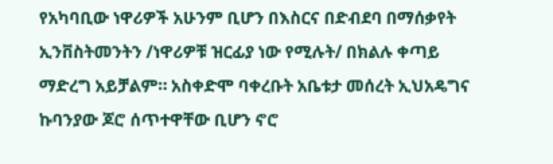የአካባቢው ነዋሪዎች አሁንም ቢሆን በእስርና በድብደባ በማሰቃየት ኢንቨስትመንትን /ነዋሪዎቹ ዝርፊያ ነው የሚሉት/ በክልሉ ቀጣይ ማድረግ አይቻልም። አስቀድሞ ባቀረቡት አቤቱታ መሰረት ኢህአዴግና ኩባንያው ጆሮ ሰጥተዋቸው ቢሆን ኖሮ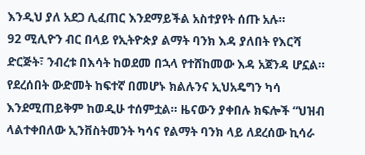እንዲህ ያለ አደጋ ሊፈጠር እንደማይችል አስተያየት ሰጡ አሉ።
92 ሚሊዮን ብር በላይ የኢትዮጵያ ልማት ባንክ እዳ ያለበት የእርሻ ድርጅት፣ ንብረቱ በእሳት ከወደመ በኋላ የተሸከመው እዳ አጀንዳ ሆኗል። የደረሰበት ውድመት ከፍተኛ በመሆኑ ክልሉንና ኢህአዴግን ካሳ እንደሚጠይቅም ከወዲሁ ተሰምቷል። ዜናውን ያቀበሉ ክፍሎች “ህዝብ ላልተቀበለው ኢንቨስትመንት ካሳና የልማት ባንክ ላይ ለደረሰው ኪሳራ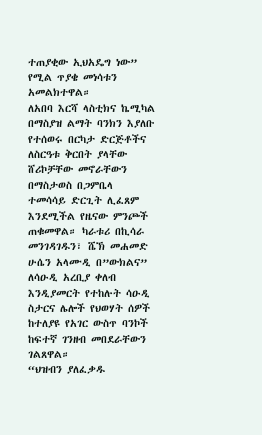ተጠያቂው ኢህአዴግ ነው” የሚል ጥያቄ መነሳቱን አመልክተዋል።
ለአበባ እርሻ ላስቲክና ኬሚካል በማስያዝ ልማት ባንክን እያለቡ የተሰወሩ በርካታ ድርጅቶችና ለስርዓቱ ቅርበት ያላቸው ሸሪኮቻቸው መኖራቸውን በማስታወስ በጋምቤላ ተመሳሳይ ድርጊት ሊፈጸም እንደሚችል የዜናው ምንጮች ጠቁመዋል። ካራቱሪ በኪሳራ መንገዳገዱን፣ ሼኽ መሐመድ ሁሴን አላሙዲ በ”ውክልና” ለሳዑዲ አረቢያ ቀለብ እንዲያመርት የተከሉት ሳዑዲ ስታርና ሌሎች የህወሃት ሰዎች ከተለያዩ የአገር ውስጥ ባንኮች ከፍተኛ ገንዘብ መበደራቸውን ገልጸዋል።
“ህዝብን ያለፈቃዱ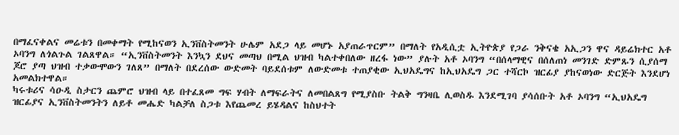በማፈናቀልና መሬቱን በመቀማት የሚከናወን ኢንቨስትመንት ሁሌም አደጋ ላይ መሆኑ አያጠራጥርም” በማለት የአዲሲቷ ኢትዮጵያ የጋራ ንቅናቄ አኢጋን ዋና ዳይሬክተር አቶ ኦባንግ ለጎልጉል ገልጸዋል። “ኢንቨስትመንት እንኳን ደህና መጣህ በሚል ህዝብ ካልተቀበለው ዘረፋ ነው” ያሉት አቶ ኦባንግ “በሰላማዊና በሰለጠነ መንገድ ድምጹን ሲያሰማ ጆሮ ያጣ ህዝብ ተቃውሞውን ገለጸ” በማለት በደረሰው ውድመት ባይደሰቱም ለውድመቱ ተጠያቂው ኢህአዴግና ከኢህአዴግ ጋር ተሻርኮ ዝርፊያ ያከናወነው ድርጅት እንደሆነ አመልክተዋል።
ካሩቱሪና ሳዑዲ ስታርን ጨምሮ ህዝብ ላይ በተፈጸመ ግፍ ሃብት ለማፍራትና ለመበልጸግ የሚያስቡ ትልቅ ግንዛቤ ሊወስዱ እንደሚገባ ያሳሰቡት አቶ ኦባንግ “ኢህአዴግ ዝርፊያና ኢንቨስትመንትን ለይቶ መሔድ ካልቻለ ስጋቱ እየጨመረ ይሄዳልና ከስህተት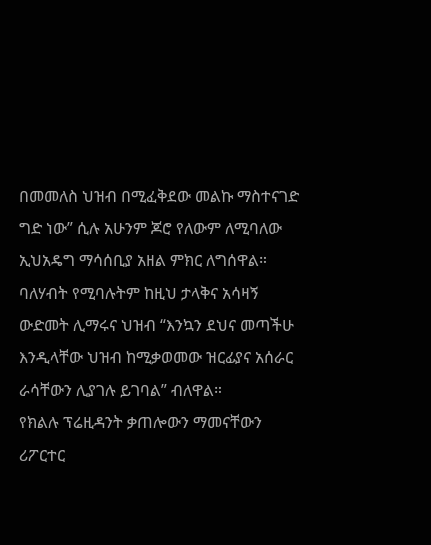በመመለስ ህዝብ በሚፈቅደው መልኩ ማስተናገድ ግድ ነው” ሲሉ አሁንም ጆሮ የለውም ለሚባለው ኢህአዴግ ማሳሰቢያ አዘል ምክር ለግሰዋል። ባለሃብት የሚባሉትም ከዚህ ታላቅና አሳዛኝ ውድመት ሊማሩና ህዝብ “እንኳን ደህና መጣችሁ እንዲላቸው ህዝብ ከሚቃወመው ዝርፊያና አሰራር ራሳቸውን ሊያገሉ ይገባል” ብለዋል።
የክልሉ ፕሬዚዳንት ቃጠሎውን ማመናቸውን ሪፖርተር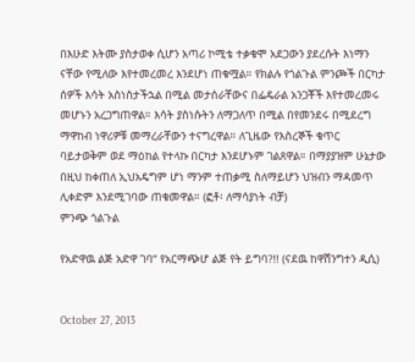በእሁድ እትሙ ያስታወቀ ሲሆን አጣሪ ኮሚቴ ተቃቁሞ አደጋውን ያደረሱት እነማን ናቸው የሚለው እየተመረመረ እንደሆነ ጠቁሟል። የክልሉ የጎልጉል ምንጮች በርካታ ሰዎች እሳት አስነስታችኋል በሚል መታሰራቸውና በፌዴራል አንጋቾች እየተመረመሩ መሆኑን አረጋግጠዋል። እሳት ያስነሱትን ለማጋለጥ በሚል በየመንደሩ በሚደረግ ማዋከብ ነዋሪዎቹ መማረራቸውን ተናግረዋል። ለጊዜው የእስረኞች ቁጥር ባይታወቅም ወደ ማዕከል የተላኩ በርካታ እንደሆኑም ገልጸዋል። በማያያዝም ሁኔታው በዚህ ከቀጠለ ኢህአዴግም ሆነ ማንም ተጠቃሚ ስለማይሆን ህዝብን ማዳመጥ ሊቀድም እንደሚገባው ጠቁመዋል። (ፎቶ፡ ለማሳያነት ብቻ)
ምንጭ ጎልጉል

የአድዋዉ ልጅ አድዋ ገባ” የአርማጭሆ ልጅ የት ይግባ?!! (ናደዉ ከዋሽንግተን ዲሲ)


October 27, 2013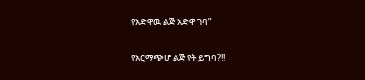የአድዋዉ ልጅ አድዋ ገባ”

የአርማጭሆ ልጅ የት ይግባ?!!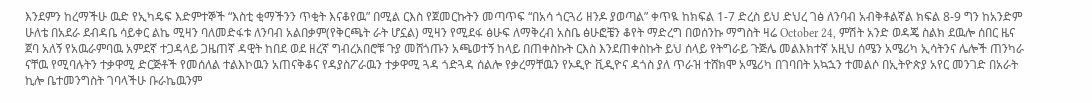እንደምን ከረማችሁ ዉድ የኢካዴፍ እድምተኞች “እስቲ ቂማችንን ጥቂት እናቆየዉ” በሚል ርእስ የጀመርኩትን መጣጥፍ “በአሳ ጎርጓሪ ዘንዶ ያወጣል” ቀጥዪ ከክፍል 1-7 ድረስ ይህ ድህረ ገፅ ለንባብ አብቅቶልኛል ክፍል 8-9 ግን ከአንድም ሁለቴ በአደራ ደብዳቤ ሳይቀር ልኬ ሚዛን ባለመድፋቱ ለንባብ አልበቃም(የቅርጫት ራት ሆኗል) ሚዛን የሚደፋ ፅሁፍ ለማቅረብ አስቤ ፅሁፎቼን ቆየት ማድረግ በወሰንኩ ማግስት ዛሬ October 24, ምሽት አንድ ወዳጄ ስልክ ደዉሎ ሰበር ዜና ጀባ አለኝ የአዉራምባዉ አምደኛ ተጋዳላይ ጋዜጠኛ ዳዊት ከበደ ወደ ዘረኛ ግብረአበሮቹ ጉያ መሸጎጡን አጫወተኝ ከላይ በጠቀስኩት ርእስ እንደጠቀስኩት ይህ ሰላይ የትግራይ ጉጅሌ መልእክተኛ አዚህ ሰሜን አሜሪካ ኢሳትንና ሌሎች ጠንካራ ናቸዉ የሚባሉትን ተቃዋሚ ድርጅቶች የመሰለል ተልእኮዉን አጠናቅቆና የዳያስፖራዉን ተቃዋሚ ጓዳ ጎድጓዳ ሰልሎ የቃረማቸዉን የኦዲዮ ቪዲዮና ዳጎስ ያለ ጥራዝ ተሸክሞ አሜሪካ በገባበት አኳኋን ተመልሶ በኢትዮጵያ አየር መንገድ በአራት ኪሎ ቤተመንግስት ገባላችሁ ቡራኬዉንም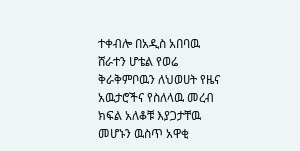ተቀብሎ በአዲስ አበባዉ ሸራተን ሆቴል የወሬ ቅራቅምቦዉን ለህወሀት የዜና አዉታሮችና የስለላዉ መረብ ክፍል አለቆቹ እያጋታቸዉ መሆኑን ዉስጥ አዋቂ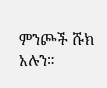ምንጮች ሹክ አሉን።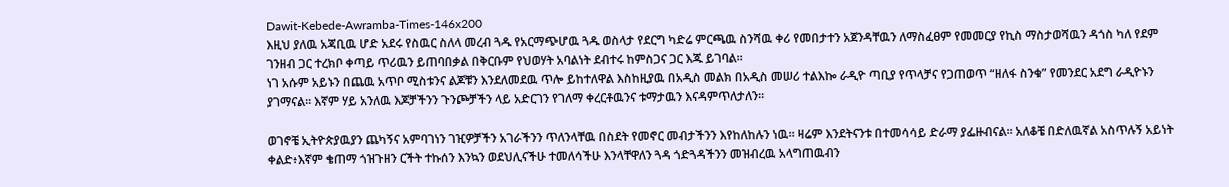Dawit-Kebede-Awramba-Times-146x200
እዚህ ያለዉ አጃቢዉ ሆድ አደሩ የስዉር ስለላ መረብ ጓዱ የአርማጭሆዉ ጓዱ ወስላታ የደርግ ካድሬ ምርጫዉ ስንሻዉ ቀሪ የመበታተን አጀንዳቸዉን ለማስፈፀም የመመርያ የኪስ ማስታወሻዉን ዳጎስ ካለ የደም ገንዘብ ጋር ተረክቦ ቀጣይ ጥሪዉን ይጠባበቃል በቅርቡም የህወሃት አባልነት ደብተሩ ከምስጋና ጋር እጁ ይገባል።
ነገ አሱም አይኑን በጨዉ አጥቦ ሚስቱንና ልጆቹን እንደለመደዉ ጥሎ ይከተለዋል እስከዚያዉ በአዲስ መልክ በአዲስ መሠሪ ተልእኰ ራዲዮ ጣቢያ የጥላቻና የጋጠወጥ “ዘለፋ ስንቁ” የመንደር አደግ ራዲዮኑን ያገማናል። እኛም ሃይ አንለዉ እጆቻችንን ጉንጮቻችን ላይ አድርገን የገለማ ቀረርቶዉንና ቱማታዉን እናዳምጥለታለን።

ወገኖቼ ኢትዮጵያዉያን ጨካኝና አምባገነን ገዢዎቻችን አገራችንን ጥለንላቸዉ በስደት የመኖር መብታችንን እየከለከሉን ነዉ። ዛሬም እንደትናንቱ በተመሳሳይ ድራማ ያፌዙብናል። አለቆቼ በድለዉኛል አስጥሉኝ አይነት ቀልድ፥እኛም ቄጠማ ጎዝጉዘን ርችት ተኩሰን እንኳን ወደህሊናችሁ ተመለሳችሁ እንላቸዋለን ጓዳ ጎድጓዳችንን መዝብረዉ አላግጠዉብን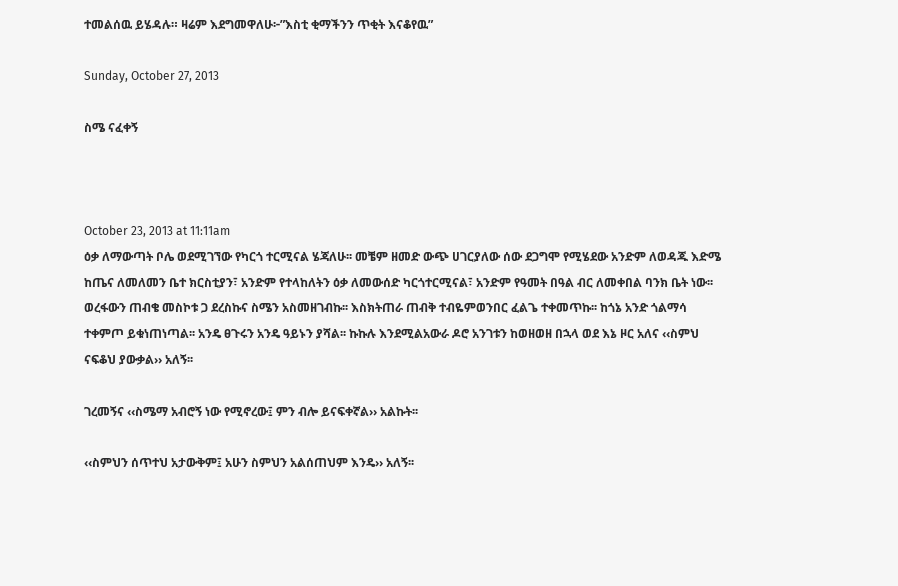ተመልሰዉ ይሄዳሉ። ዛሬም እደግመዋለሁ፦”እስቲ ቂማችንን ጥቂት እናቆየዉ”

Sunday, October 27, 2013

ስሜ ናፈቀኝ



October 23, 2013 at 11:11am
ዕቃ ለማውጣት ቦሌ ወደሚገኘው የካርጎ ተርሚናል ሄጃለሁ፡፡ መቼም ዘመድ ውጭ ሀገርያለው ሰው ደጋግሞ የሚሄደው አንድም ለወዳጁ እድሜ ከጤና ለመለመን ቤተ ክርስቲያን፣ አንድም የተላከለትን ዕቃ ለመውሰድ ካርጎተርሚናል፣ አንድም የዓመት በዓል ብር ለመቀበል ባንክ ቤት ነው፡፡
ወረፋውን ጠብቄ መስኮቱ ጋ ደረስኩና ስሜን አስመዘገብኩ፡፡ እስክትጠራ ጠብቅ ተብዬምወንበር ፈልጌ ተቀመጥኩ፡፡ ከጎኔ አንድ ጎልማሳ ተቀምጦ ይቁነጠነጣል፡፡ አንዴ ፀጉሩን አንዴ ዓይኑን ያሻል፡፡ ኩኩሉ እንደሚልአውራ ዶሮ አንገቱን ከወዘወዘ በኋላ ወደ እኔ ዞር አለና ‹‹ስምህ ናፍቆህ ያውቃል›› አለኝ፡፡

ገረመኝና ‹‹ስሜማ አብሮኝ ነው የሚኖረው፤ ምን ብሎ ይናፍቀኛል›› አልኩት፡፡

‹‹ስምህን ሰጥተህ አታውቅም፤ አሁን ስምህን አልሰጠህም እንዴ›› አለኝ፡፡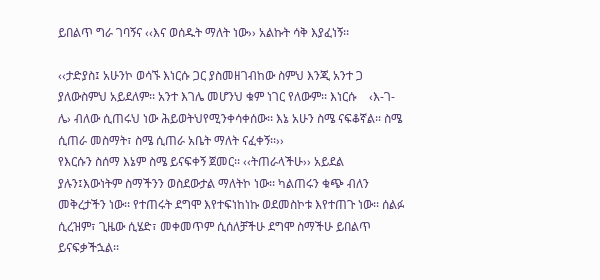ይበልጥ ግራ ገባኝና ‹‹እና ወሰዱት ማለት ነው›› አልኩት ሳቅ እያፈነኝ፡፡

‹‹ታድያስ፤ አሁንኮ ወሳኙ እነርሱ ጋር ያስመዘገብከው ስምህ እንጂ አንተ ጋ ያለውስምህ አይደለም፡፡ አንተ እገሌ መሆንህ ቁም ነገር የለውም፡፡ እነርሱ    ‹እ-ገ-ሌ› ብለው ሲጠሩህ ነው ሕይወትህየሚንቀሳቀሰው፡፡ እኔ አሁን ስሜ ናፍቆኛል፡፡ ስሜ ሲጠራ መስማት፣ ስሜ ሲጠራ አቤት ማለት ናፈቀኝ፡፡››
የእርሱን ስሰማ እኔም ስሜ ይናፍቀኝ ጀመር፡፡ ‹‹ትጠራላችሁ›› አይደል ያሉን፤እውነትም ስማችንን ወስደውታል ማለትኮ ነው፡፡ ካልጠሩን ቁጭ ብለን መቅረታችን ነው፡፡ የተጠሩት ደግሞ እየተፍነከነኩ ወደመስኮቱ እየተጠጉ ነው፡፡ ሰልፉ ሲረዝም፣ ጊዜው ሲሄድ፣ መቀመጥም ሲሰለቻችሁ ደግሞ ስማችሁ ይበልጥ ይናፍቃችኋል፡፡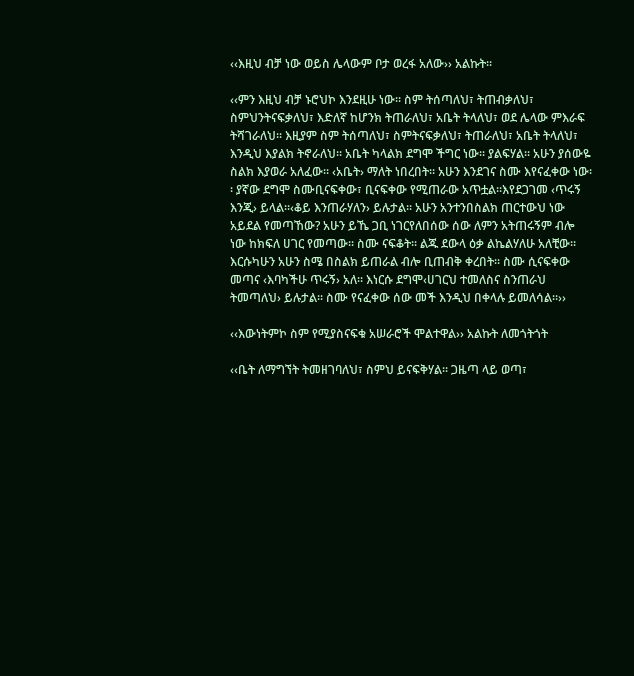‹‹እዚህ ብቻ ነው ወይስ ሌላውም ቦታ ወረፋ አለው›› አልኩት፡፡

‹‹ምን እዚህ ብቻ ኑሮህኮ እንደዚሁ ነው፡፡ ስም ትሰጣለህ፣ ትጠብቃለህ፣ ስምህንትናፍቃለህ፣ እድለኛ ከሆንክ ትጠራለህ፣ አቤት ትላለህ፣ ወደ ሌላው ምእራፍ ትሻገራለህ፡፡ እዚያም ስም ትሰጣለህ፣ ስምትናፍቃለህ፣ ትጠራለህ፣ አቤት ትላለህ፣ እንዲህ እያልክ ትኖራለህ፡፡ አቤት ካላልክ ደግሞ ችግር ነው፡፡ ያልፍሃል፡፡ አሁን ያሰውዬ ስልክ እያወራ አለፈው፡፡ ‹አቤት› ማለት ነበረበት፡፡ አሁን እንደገና ስሙ እየናፈቀው ነው፡፡ ያኛው ደግሞ ስሙቢናፍቀው፣ ቢናፍቀው የሚጠራው አጥቷል፡፡እየደጋገመ ‹ጥሩኝ እንጂ› ይላል፡፡‹ቆይ እንጠራሃለን› ይሉታል፡፡ አሁን አንተንበስልክ ጠርተውህ ነው አይደል የመጣኸው? አሁን ይኼ ጋቢ ነገርየለበሰው ሰው ለምን አትጠሩኝም ብሎ ነው ከክፍለ ሀገር የመጣው፡፡ ስሙ ናፍቆት፡፡ ልጁ ደውላ ዕቃ ልኬልሃለሁ አለቺው፡፡ እርሱካሁን አሁን ስሜ በስልክ ይጠራል ብሎ ቢጠብቅ ቀረበት፡፡ ስሙ ሲናፍቀው መጣና ‹እባካችሁ ጥሩኝ› አለ፡፡ እነርሱ ደግሞ‹ሀገርህ ተመለስና ስንጠራህ ትመጣለህ› ይሉታል፡፡ ስሙ የናፈቀው ሰው መች እንዲህ በቀላሉ ይመለሳል፡፡››

‹‹እውነትምኮ ስም የሚያስናፍቁ አሠራሮች ሞልተዋል›› አልኩት ለመጎትጎት

‹‹ቤት ለማግኘት ትመዘገባለህ፣ ስምህ ይናፍቅሃል፡፡ ጋዜጣ ላይ ወጣ፣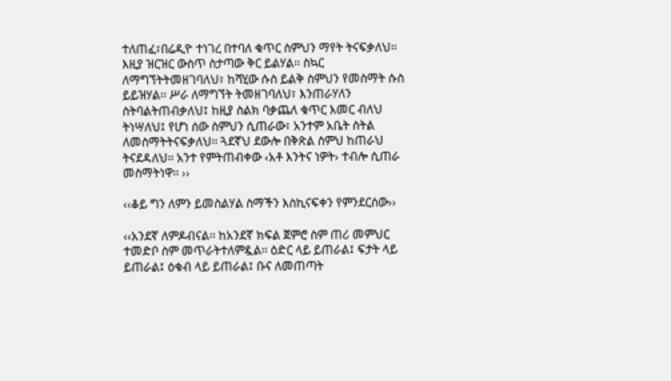ተለጠፈ፣በሬዲዮ ተነገረ በተባለ ቁጥር ስምህን ማየት ትናፍቃለህ፡፡ እዚያ ዝርዝር ውስጥ ስታጣው ቅር ይልሃል፡፡ ስኳር ለማግኘትትመዘገባለህ፣ ከሻሂው ሱስ ይልቅ ስምህን የመስማት ሱስ ይይዝሃል፡፡ ሥራ ለማግኘት ትመዘገባለህ፣ እንጠራሃለን ስትባልትጠብቃለህ፤ ከዚያ ስልክ ባቃጨለ ቁጥር እመር ብለህ ትነሣለህ፤ የሆነ ሰው ስምህን ሲጠራው፣ አንተም አቤት ስትል ለመስማትትናፍቃለህ፡፡ ጓደኛህ ደውሎ በቅጽል ስምህ ከጠራህ ትናደዳለህ፡፡ አንተ የምትጠብቀው ‹አቶ እንትና ነዎት› ተብሎ ሲጠራ መስማትነዋ፡፡ ››

‹‹ቆይ ግን ለምን ይመስልሃል ስማችን እስኪናፍቀን የምንደርሰው››

‹‹አንደኛ ለምዶብናል፡፡ ከአንደኛ ክፍል ጀምሮ ስም ጠሪ መምህር ተመድቦ ስም መጥራትተለምዷል፡፡ ዕድር ላይ ይጠራል፤ ፍታት ላይ ይጠራል፤ ዕቁብ ላይ ይጠራል፤ ቡና ለመጠጣት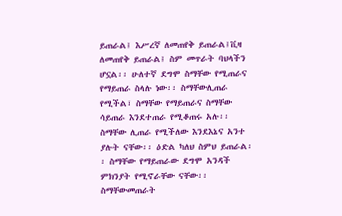ይጠራል፤ እሥረኛ ለመጠየቅ ይጠራል፤ቪዛ ለመጠየቅ ይጠራል፤ ስም መጥራት ባህላችን ሆኗል፡፡ ሁለተኛ ደግሞ ስማቸው የሚጠራና የማይጠራ ስላሉ ነው፡፡ ስማቸውሊጠራ የሚችል፣ ስማቸው የማይጠራና ስማቸው ሳይጠራ እንደተጠራ የሚቆጠሩ አሉ፡፡ ስማቸው ሊጠራ የሚችለው እንደእኔና አንተ ያሉት ናቸው፡፡ ዕድል ካለህ ስምህ ይጠራል፡፡ ስማቸው የማይጠራው ደግሞ አንዳች ምክንያት የሚኖራቸው ናቸው፡፡ ስማቸውመጠራት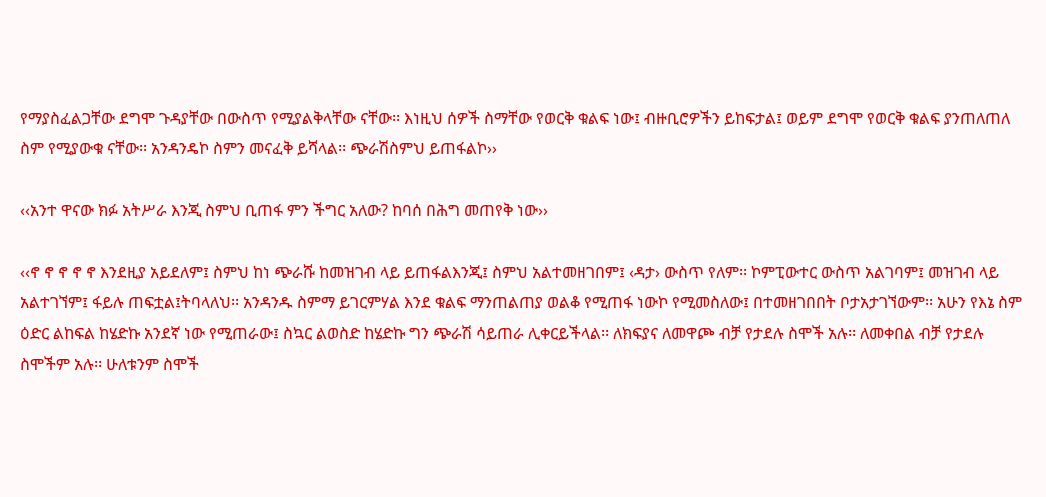የማያስፈልጋቸው ደግሞ ጉዳያቸው በውስጥ የሚያልቅላቸው ናቸው፡፡ እነዚህ ሰዎች ስማቸው የወርቅ ቁልፍ ነው፤ ብዙቢሮዎችን ይከፍታል፤ ወይም ደግሞ የወርቅ ቁልፍ ያንጠለጠለ ስም የሚያውቁ ናቸው፡፡ አንዳንዴኮ ስምን መናፈቅ ይሻላል፡፡ ጭራሽስምህ ይጠፋልኮ››

‹‹አንተ ዋናው ክፉ አትሥራ እንጂ ስምህ ቢጠፋ ምን ችግር አለው? ከባሰ በሕግ መጠየቅ ነው››

‹‹ኖ ኖ ኖ ኖ ኖ እንደዚያ አይደለም፤ ስምህ ከነ ጭራሹ ከመዝገብ ላይ ይጠፋልእንጂ፤ ስምህ አልተመዘገበም፤ ‹ዳታ› ውስጥ የለም፡፡ ኮምፒውተር ውስጥ አልገባም፤ መዝገብ ላይ አልተገኘም፤ ፋይሉ ጠፍቷል፤ትባላለህ፡፡ አንዳንዱ ስምማ ይገርምሃል እንደ ቁልፍ ማንጠልጠያ ወልቆ የሚጠፋ ነውኮ የሚመስለው፤ በተመዘገበበት ቦታአታገኘውም፡፡ አሁን የእኔ ስም ዕድር ልከፍል ከሄድኩ አንደኛ ነው የሚጠራው፤ ስኳር ልወስድ ከሄድኩ ግን ጭራሽ ሳይጠራ ሊቀርይችላል፡፡ ለክፍያና ለመዋጮ ብቻ የታደሉ ስሞች አሉ፡፡ ለመቀበል ብቻ የታደሉ ስሞችም አሉ፡፡ ሁለቱንም ስሞች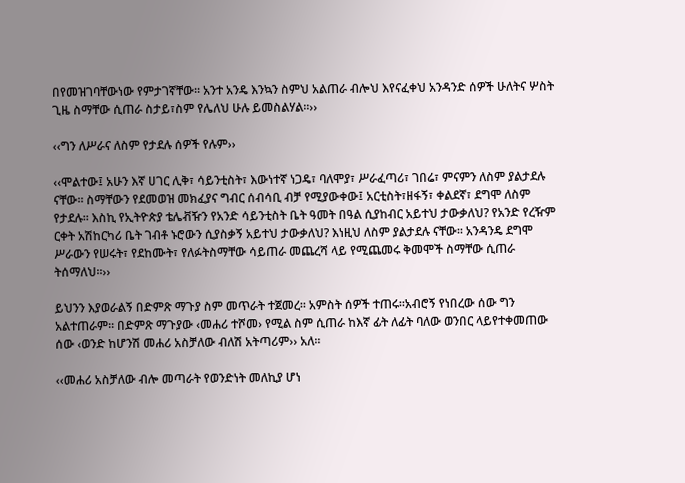በየመዝገባቸውነው የምታገኛቸው፡፡ አንተ አንዴ እንኳን ስምህ አልጠራ ብሎህ እየናፈቀህ አንዳንድ ሰዎች ሁለትና ሦስት ጊዜ ስማቸው ሲጠራ ስታይ፣ስም የሌለህ ሁሉ ይመስልሃል፡፡››

‹‹ግን ለሥራና ለስም የታደሉ ሰዎች የሉም››

‹‹ሞልተው፤ አሁን እኛ ሀገር ሊቅ፣ ሳይንቲስት፣ እውነተኛ ነጋዴ፣ ባለሞያ፣ ሥራፈጣሪ፣ ገበሬ፣ ምናምን ለስም ያልታደሉ ናቸው፡፡ ስማቸውን የደመወዝ መክፈያና ግብር ሰብሳቢ ብቻ የሚያውቀው፤ አርቲስት፣ዘፋኝ፣ ቀልደኛ፣ ደግሞ ለስም የታደሉ፡፡ እስኪ የኢትዮጵያ ቴሌቭዥን የአንድ ሳይንቲስት ቤት ዓመት በዓል ሲያከብር አይተህ ታውቃለህ? የአንድ የረዥም ርቀት አሽከርካሪ ቤት ገብቶ ኑሮውን ሲያስቃኝ አይተህ ታውቃለህ? እነዚህ ለስም ያልታደሉ ናቸው፡፡ አንዳንዴ ደግሞ ሥራውን የሠሩት፣ የደከሙት፣ የለፉትስማቸው ሳይጠራ መጨረሻ ላይ የሚጨመሩ ቅመሞች ስማቸው ሲጠራ ትሰማለህ፡፡››

ይህንን እያወራልኝ በድምጽ ማጉያ ስም መጥራት ተጀመረ፡፡ አምስት ሰዎች ተጠሩ፡፡አብሮኝ የነበረው ሰው ግን አልተጠራም፡፡ በድምጽ ማጉያው ‹መሐሪ ተሾመ› የሚል ስም ሲጠራ ከእኛ ፊት ለፊት ባለው ወንበር ላይየተቀመጠው ሰው ‹ወንድ ከሆንሽ መሐሪ አስቻለው ብለሽ አትጣሪም›› አለ፡፡

‹‹መሐሪ አስቻለው ብሎ መጣራት የወንድነት መለኪያ ሆነ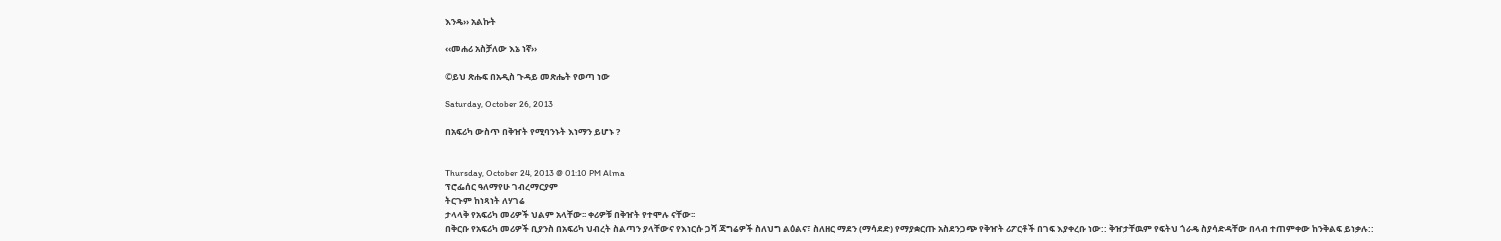እንዴ›› አልኩት

‹‹መሐሪ አስቻለው እኔ ነኛ››

©ይህ ጽሑፍ በአዲስ ጉዳይ መጽሔት የወጣ ነው

Saturday, October 26, 2013

በአፍሪካ ውስጥ በቅዠት የሚባንኑት እነማን ይሆኑ ?


Thursday, October 24, 2013 @ 01:10 PM Alma
ፕሮፌሰር ዓለማየሁ ገብረማርያም
ትርጉም ከነጻነት ለሃገሬ
ታላላቅ የአፍሪካ መሪዎች ህልም አላቸው፡፡ ቀሪዎቹ በቅዠት የተሞሉ ናቸው፡፡
በቅርቡ የአፍሪካ መሪዎች ቢያንስ በአፍሪካ ህብረት ስልጣን ያላቸውና የእነርሱ ጋሻ ጃግሬዎች ስለህግ ልዕልና፣ ስለዘር ማደን (ማሳደድ) የማያቋርጡ አስደንጋጭ የቅዠት ሪፖርቶች በገፍ እያቀረቡ ነው:: ቅዠታቸዉም የፍትህ ጎራዴ ስያሳድዳቸው በላብ ተጠምቀው ከንቅልፍ ይነቃሉ::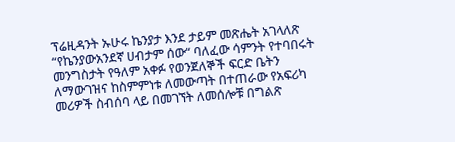ፕሬዚዳንት ኡሁሩ ኬንያታ እንደ ታይም መጽሔት አገላለጽ “የኬንያውአንደኛ ሀብታም ሰው“ ባለፈው ሳምንት የተባበሩት መንግስታት የዓለም አቀፉ የወንጀለኞች ፍርድ ቤትን ለማውገዝና ከስምምነቱ ለመውጣት በተጠራው የአፍሪካ መሪዎች ስብሰባ ላይ በመገኘት ለመሰሎቹ በግልጽ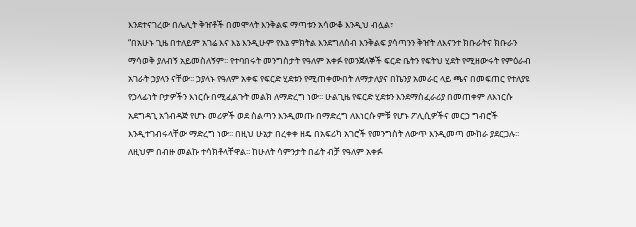እንደተናገረው በሌሊት ቅዠቶች በመሞላት እንቅልፍ ማጣቱን አሳውቆ እንዲህ ብሏል፣
“በአሁኑ ጊዜ በተለይም አገሬ እና እኔ እንዲሁም የእኔ ምክትል እንደግለሰብ እንቅልፍ ያሳጣንን ቅዠት ለእናንተ ክቡራትና ክቡራን ማሳወቅ ያለብኝ አይመስለኝም፡፡ የተባበሩት መንግስታት የዓለም አቀፉ የወንጀለኞች ፍርድ ቤትን የፍትህ ሂደት የሚዘውሩት የምዕራብ አገራት ኃያላን ናቸው፡፡ ኃያላኑ የዓለም አቀፍ የፍርድ ሂደቱን የሚጠቀሙበት ለማታለያና በኬንያ አመራር ላይ ጫና በመፍጠር የተለያዩ የኃላፊነት ቦታዎችን እነርሱ በሚፈልጉት መልክ ለማድረግ ነው፡፡ ሁልጊዜ የፍርድ ሂደቱን እንደማስፈራሪያ በመጠቀም ለእነርሱ አደግዳጊ አጎብዳጅ የሆኑ መሪዎች ወደ ስልጣን እንዲመጡ በማድረግ ለእነርሱ ምቹ የሆኑ ፖሊሲዎችና መርኃ ግብሮች እንዲተገብሩላቸው ማድረግ ነው፡፡ በዚህ ሁኔታ በረቀቀ ዘዴ በአፍሪካ አገሮች የመንግስት ለውጥ እንዲመጣ ሙከራ ያደርጋሉ፡፡ ለዚህም በብዙ መልኩ ተሳክቶላቸዋል፡፡ ከሁለት ሳምንታት በፊት ብቻ የዓለም አቀፉ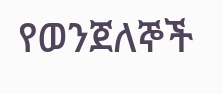የወንጀለኞች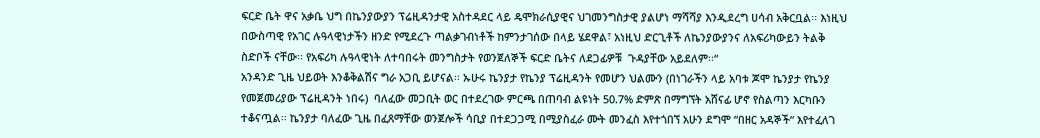ፍርድ ቤት ዋና አቃቤ ህግ በኬንያውያን ፕሬዚዳንታዊ አስተዳደር ላይ ዴሞክራሲያዊና ህገመንግስታዊ ያልሆነ ማሻሻያ እንዲደረግ ሀሳብ አቅርቧል፡፡ እነዚህ በውስጣዊ የአገር ሉዓላዊነታችን ዘንድ የሚደረጉ ጣልቃገብነቶች ከምንታገሰው በላይ ሄደዋል፣ አነዚህ ድርጊቶች ለኬንያውያንና ለአፍሪካውይን ትልቅ ስድቦች ናቸው፡፡ የአፍሪካ ሉዓላዊነት ለተባበሩት መንግስታት የወንጀለኞች ፍርድ ቤትና ለደጋፊዎቹ  ጉዳያቸው አይደለም፡፡“
አንዳንድ ጊዜ ህይወት እንቆቅልሽና ግራ አጋቢ ይሆናል፡፡ ኡሁሩ ኬንያታ የኬንያ ፕሬዚዳንት የመሆን ህልሙን (በነገራችን ላይ አባቱ ጆሞ ኬንያታ የኬንያ የመጀመሪያው ፕሬዚዳንት ነበሩ)  ባለፈው መጋቢት ወር በተደረገው ምርጫ በጠባብ ልዩነት 50.7% ድምጽ በማግኘት አሸናፊ ሆኖ የስልጣን እርካቡን ተቆናጧል፡፡ ኬንያታ ባለፈው ጊዜ በፈጸማቸው ወንጀሎች ሳቢያ በተደጋጋሚ በሚያስፈራ ሙት መንፈስ እየተጎበኘ አሁን ደግሞ “በዘር አዳኞች“ እየተፈለገ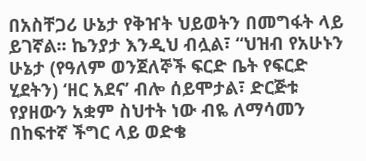በአስቸጋሪ ሁኔታ የቅዠት ህይወትን በመግፋት ላይ ይገኛል፡፡ ኬንያታ እንዲህ ብሏል፣ “ህዝብ የአሁኑን ሁኔታ (የዓለም ወንጀለኞች ፍርድ ቤት የፍርድ ሂደትን) ‘ዘር አደና’ ብሎ ሰይሞታል፣ ድርጅቱ የያዘውን አቋም ስህተት ነው ብዬ ለማሳመን በከፍተኛ ችግር ላይ ወድቄ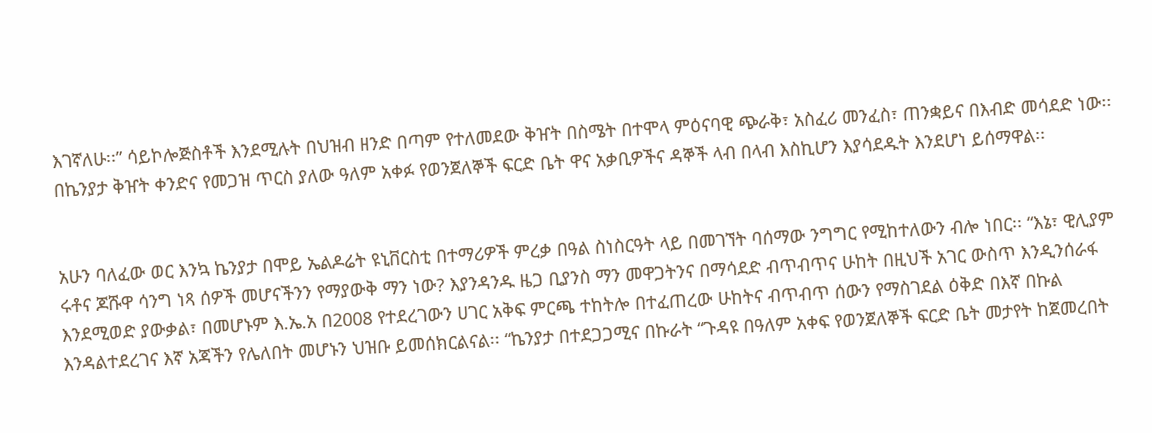እገኛለሁ፡፡” ሳይኮሎጅስቶች እንደሚሉት በህዝብ ዘንድ በጣም የተለመደው ቅዠት በስሜት በተሞላ ምዕናባዊ ጭራቅ፣ አስፈሪ መንፈስ፣ ጠንቋይና በእብድ መሳደድ ነው፡፡ በኬንያታ ቅዠት ቀንድና የመጋዝ ጥርስ ያለው ዓለም አቀፉ የወንጀለኞች ፍርድ ቤት ዋና አቃቢዎችና ዳኞች ላብ በላብ እስኪሆን እያሳደዱት እንደሆነ ይሰማዋል፡፡


አሁን ባለፈው ወር እንኳ ኬንያታ በሞይ ኤልዶሬት ዩኒቨርስቲ በተማሪዎች ምረቃ በዓል ስነስርዓት ላይ በመገኘት ባሰማው ንግግር የሚከተለውን ብሎ ነበር፡፡ “እኔ፣ ዊሊያም ሩቶና ጆሹዋ ሳንግ ነጻ ሰዎች መሆናችንን የማያውቅ ማን ነው? እያንዳንዱ ዜጋ ቢያንስ ማን መዋጋትንና በማሳደድ ብጥብጥና ሁከት በዚህች አገር ውስጥ እንዲንሰራፋ እንደሚወድ ያውቃል፣ በመሆኑም እ.ኤ.አ በ2008 የተደረገውን ሀገር አቅፍ ምርጫ ተከትሎ በተፈጠረው ሁከትና ብጥብጥ ሰውን የማስገደል ዕቅድ በእኛ በኩል እንዳልተደረገና እኛ አጃችን የሌለበት መሆኑን ህዝቡ ይመሰክርልናል፡፡ “ኬንያታ በተደጋጋሚና በኩራት “ጉዳዩ በዓለም አቀፍ የወንጀለኞች ፍርድ ቤት መታየት ከጀመረበት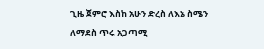ጊዜ ጀምሮ እስከ አሁን ድረስ ለእኔ ስሜን ለማደስ ጥሩ አጋጣሚ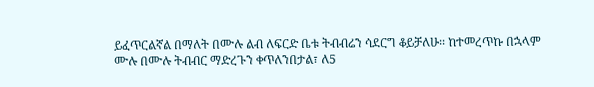ይፈጥርልኛል በማለት በሙሉ ልብ ለፍርድ ቤቱ ትብብሬን ሳደርግ ቆይቻለሁ፡፡ ከተመረጥኩ በኋላም ሙሉ በሙሉ ትብብር ማድረጉን ቀጥለንበታል፣ ለ5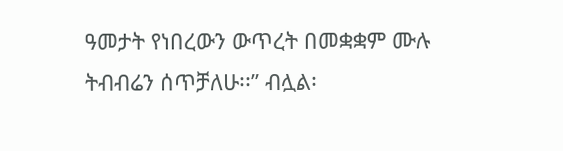ዓመታት የነበረውን ውጥረት በመቋቋም ሙሉ ትብብሬን ሰጥቻለሁ፡፡” ብሏል፡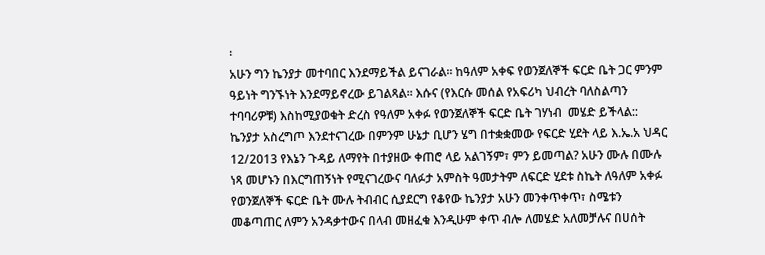፡
አሁን ግን ኬንያታ መተባበር እንደማይችል ይናገራል፡፡ ከዓለም አቀፍ የወንጀለኞች ፍርድ ቤት ጋር ምንም ዓይነት ግንኙነት እንደማይኖረው ይገልጻል፡፡ እሱና (የእርሱ መሰል የአፍሪካ ህብረት ባለስልጣን ተባባሪዎቹ) እስከሚያወቁት ድረስ የዓለም አቀፉ የወንጀለኞች ፍርድ ቤት ገሃነብ  መሄድ ይችላል:: ኬንያታ አስረግጦ እንደተናገረው በምንም ሁኔታ ቢሆን ሄግ በተቋቋመው የፍርድ ሂደት ላይ እ.ኤ.አ ህዳር 12/2013 የእኔን ጉዳይ ለማየት በተያዘው ቀጠሮ ላይ አልገኝም፣ ምን ይመጣል? አሁን ሙሉ በሙሉ ነጻ መሆኑን በእርግጠኝነት የሚናገረውና ባለፉታ አምስት ዓመታትም ለፍርድ ሂደቱ ስኬት ለዓለም አቀፉ የወንጀለኞች ፍርድ ቤት ሙሉ ትብብር ሲያደርግ የቆየው ኬንያታ አሁን መንቀጥቀጥ፣ ስሜቱን መቆጣጠር ለምን አንዳቃተውና በላብ መዘፈቁ እንዲሁም ቀጥ ብሎ ለመሄድ አለመቻሉና በሀሰት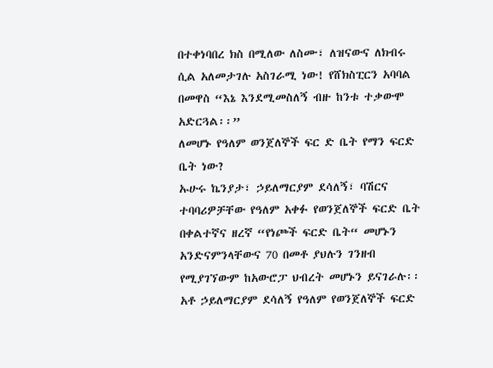በተቀነባበረ ክስ በሚለው ለስሙ፣ ለዝናውና ለክብሩ ሲል አለመታገሉ አስገራሚ ነው! የሸክስፒርን አባባል በመዋስ “እኔ እንደሚመስለኝ ብዙ ከንቱ ተቃውሞ አድርጓል፡፡”
ለመሆኑ የዓለም ወንጀለኞች ፍር ድ ቤት የማን ፍርድ ቤት ነው?
ኡሁሩ ኬንያታ፣ ኃይለማርያም ደሳለኝ፣ ባሽርና ተባባሪዎቻቸው የዓለም አቀፉ የወንጀለኞች ፍርድ ቤት በቀልተኛና ዘረኛ “የነጮች ፍርድ ቤት“ መሆኑን አንድናምንላቸውና 70 በመቶ ያህሉን ገንዘብ የሚያገኘውም ከአውሮፓ ህብረት መሆኑን ይናገራሉ፡፡ አቶ ኃይለማርያም ደሳለኝ የዓለም የወንጀለኞች ፍርድ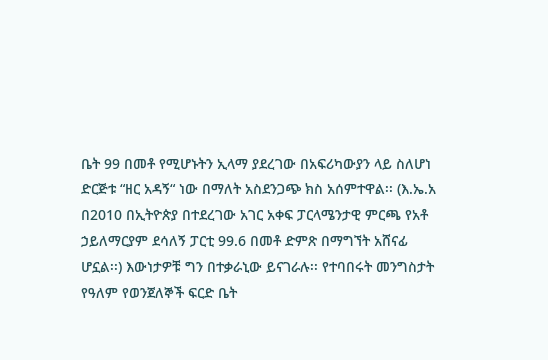ቤት 99 በመቶ የሚሆኑትን ኢላማ ያደረገው በአፍሪካውያን ላይ ስለሆነ ድርጅቱ “ዘር አዳኝ“ ነው በማለት አስደንጋጭ ክስ አሰምተዋል፡፡ (እ.ኤ.አ በ2010 በኢትዮጵያ በተደረገው አገር አቀፍ ፓርላሜንታዊ ምርጫ የአቶ ኃይለማርያም ደሳለኝ ፓርቲ 99.6 በመቶ ድምጽ በማግኘት አሸናፊ ሆኗል፡፡) እውነታዎቹ ግን በተቃራኒው ይናገራሉ፡፡ የተባበሩት መንግስታት የዓለም የወንጀለኞች ፍርድ ቤት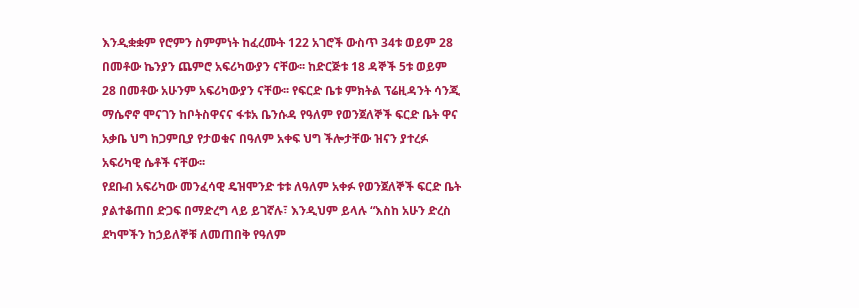እንዲቋቋም የሮምን ስምምነት ከፈረሙት 122 አገሮች ውስጥ 34ቱ ወይም 28 በመቶው ኬንያን ጨምሮ አፍሪካውያን ናቸው፡፡ ከድርጅቱ 18 ዳኞች 5ቱ ወይም 28 በመቶው አሁንም አፍሪካውያን ናቸው፡፡ የፍርድ ቤቱ ምክትል ፕሬዚዳንት ሳንጂ ማሴኖኖ ሞናገን ከቦትስዋናና ፋቱአ ቤንሱዳ የዓለም የወንጀለኞች ፍርድ ቤት ዋና አቃቤ ህግ ከጋምቢያ የታወቁና በዓለም አቀፍ ህግ ችሎታቸው ዝናን ያተረፉ አፍሪካዊ ሴቶች ናቸው፡፡
የደቡብ አፍሪካው መንፈሳዊ ዴዝሞንድ ቱቱ ለዓለም አቀፉ የወንጀለኞች ፍርድ ቤት ያልተቆጠበ ድጋፍ በማድረግ ላይ ይገኛሉ፣ እንዲህም ይላሉ “እስከ አሁን ድረስ ደካሞችን ከኃይለኞቹ ለመጠበቅ የዓለም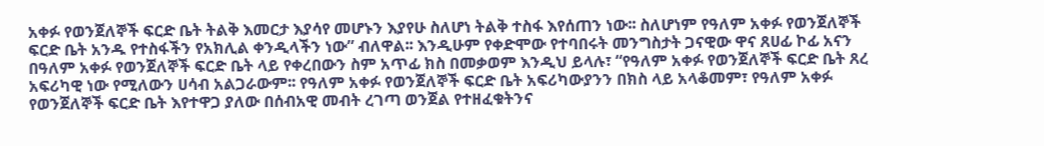አቀፉ የወንጀለኞች ፍርድ ቤት ትልቅ እመርታ እያሳየ መሆኑን እያየሁ ስለሆነ ትልቅ ተስፋ እየሰጠን ነው፡፡ ስለሆነም የዓለም አቀፉ የወንጀለኞች ፍርድ ቤት አንዱ የተስፋችን የአክሊል ቀንዲላችን ነው” ብለዋል፡፡ እንዲሁም የቀድሞው የተባበሩት መንግስታት ጋናዊው ዋና ጸሀፊ ኮፊ አናን በዓለም አቀፉ የወንጀለኞች ፍርድ ቤት ላይ የቀረበውን ስም አጥፊ ክስ በመቃወም እንዲህ ይላሉ፣ “የዓለም አቀፉ የወንጀለኞች ፍርድ ቤት ጸረ አፍሪካዊ ነው የሚለውን ሀሳብ አልጋራውም፡፡ የዓለም አቀፉ የወንጀለኞች ፍርድ ቤት አፍሪካውያንን በክስ ላይ አላቆመም፣ የዓለም አቀፉ የወንጀለኞች ፍርድ ቤት እየተዋጋ ያለው በሰብአዊ መብት ረገጣ ወንጀል የተዘፈቁትንና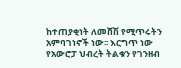ከተጠያቂነት ለመሸሽ የሚጥሩትን አምባገነኖች ነው፡፡ እርግጥ ነው የአውሮፓ ህብረት ትልቁን የገንዘብ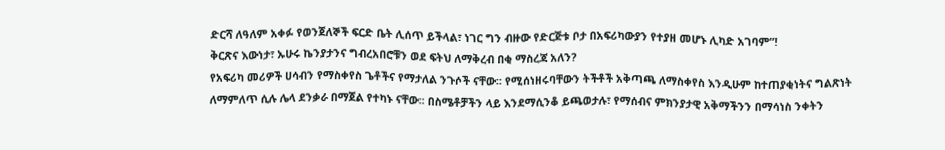ድርሻ ለዓለም አቀፉ የወንጀለኞች ፍርድ ቤት ሊሰጥ ይችላል፣ ነገር ግን ብዙው የድርጅቱ ቦታ በአፍሪካውያን የተያዘ መሆኑ ሊካድ አገባም”!
ቅርጽና እውነታ፣ ኡሁሩ ኬንያታንና ግብረአበሮቹን ወደ ፍትህ ለማቅረብ በቂ ማስረጃ አለን?
የአፍሪካ መሪዎች ሀሳብን የማስቀየስ ጌቶችና የማታለል ንጉሶች ናቸው፡፡ የሚሰነዘሩባቸውን ትችቶች አቅጣጫ ለማስቀየስ እንዲሁም ከተጠያቂነትና ግልጽነት ለማምለጥ ሲሉ ሌላ ደንቃራ በማጀል የተካኑ ናቸው፡፡ በስሜቶቻችን ላይ እንደማሲንቆ ይጫወታሉ፣ የማሰብና ምክንያታዊ አቅማችንን በማሳነስ ንቀትን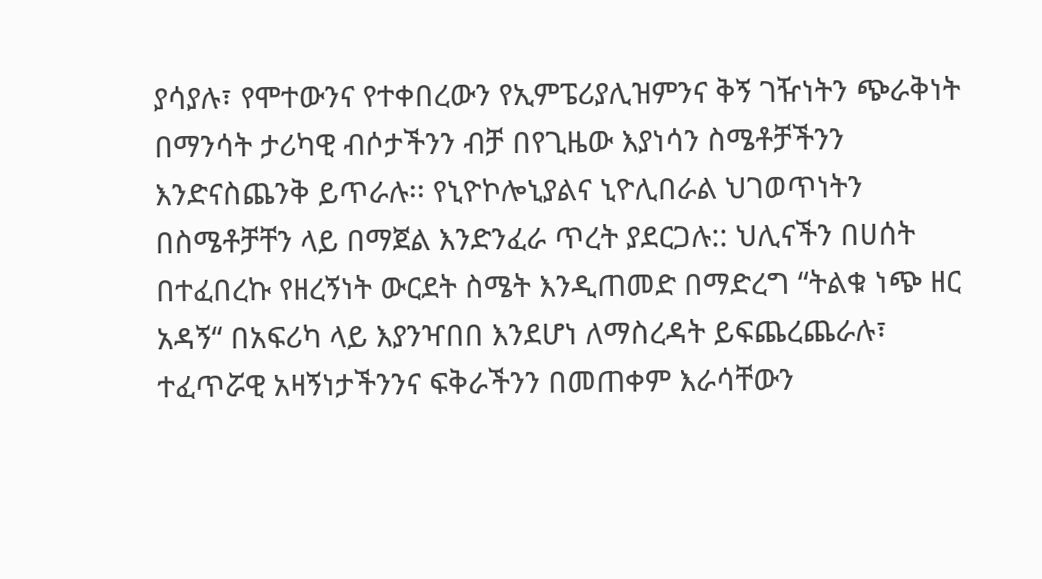ያሳያሉ፣ የሞተውንና የተቀበረውን የኢምፔሪያሊዝምንና ቅኝ ገዥነትን ጭራቅነት በማንሳት ታሪካዊ ብሶታችንን ብቻ በየጊዜው እያነሳን ስሜቶቻችንን እንድናስጨንቅ ይጥራሉ፡፡ የኒዮኮሎኒያልና ኒዮሊበራል ህገወጥነትን በስሜቶቻቸን ላይ በማጀል እንድንፈራ ጥረት ያደርጋሉ:: ህሊናችን በሀሰት በተፈበረኩ የዘረኝነት ውርደት ስሜት እንዲጠመድ በማድረግ “ትልቁ ነጭ ዘር አዳኝ“ በአፍሪካ ላይ እያንዣበበ እንደሆነ ለማስረዳት ይፍጨረጨራሉ፣ ተፈጥሯዊ አዛኝነታችንንና ፍቅራችንን በመጠቀም እራሳቸውን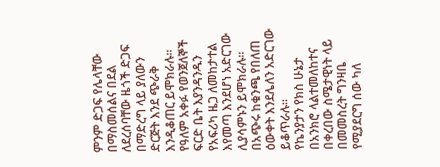ምንም ድጋፍ የሌላቸው በማስመሰልና በደል ለደረሰባቸው ዜጎች ድጋፍ በማድረግ ላይ ያለውን ድርጅት እንደ ጭራቅ እንዲቆጠር ይሞክራሉ፡፡ የዓለም አቀፉ የወንጀለኞች ፍርድ ቤት እያንዳንዱን የአፍሪካ ዜጋ ለመከታተል እየመጣ እንደሆነ አድርገው ሊያሳምኑን ይሞክራሉ፡፡ በአጭሩ ከቁንጫ የበለጠ ዕውቀት እንደሌለን አድርገው ይቆጥራሉ፡፡
የኬንያታን የክስ ሁኔታ በአንክሮ ላልተመለከተና በቀረበው ስሜታዊነት ላይ በመመስረት ግንዛቤ የሚያደርግ ሰው ካለ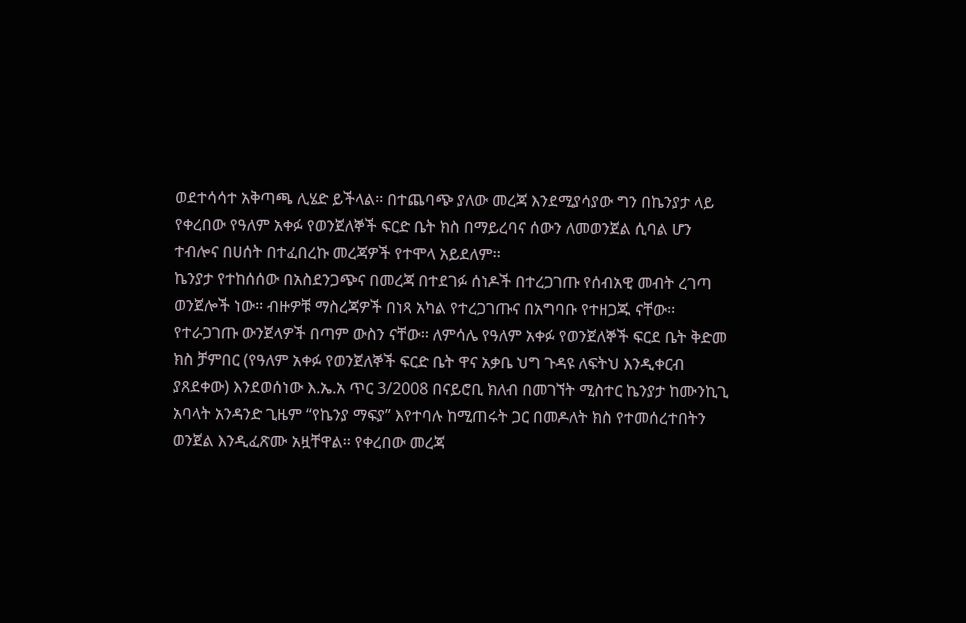ወደተሳሳተ አቅጣጫ ሊሄድ ይችላል፡፡ በተጨባጭ ያለው መረጃ እንደሚያሳያው ግን በኬንያታ ላይ የቀረበው የዓለም አቀፉ የወንጀለኞች ፍርድ ቤት ክስ በማይረባና ሰውን ለመወንጀል ሲባል ሆን ተብሎና በሀሰት በተፈበረኩ መረጃዎች የተሞላ አይደለም፡፡
ኬንያታ የተከሰሰው በአስደንጋጭና በመረጃ በተደገፉ ሰነዶች በተረጋገጡ የሰብአዊ መብት ረገጣ ወንጀሎች ነው፡፡ ብዙዎቹ ማስረጃዎች በነጻ አካል የተረጋገጡና በአግባቡ የተዘጋጁ ናቸው፡፡
የተራጋገጡ ውንጀላዎች በጣም ውስን ናቸው፡፡ ለምሳሌ የዓለም አቀፉ የወንጀለኞች ፍርደ ቤት ቅድመ ክስ ቻምበር (የዓለም አቀፉ የወንጀለኞች ፍርድ ቤት ዋና አቃቤ ህግ ጉዳዩ ለፍትህ እንዲቀርብ ያጸደቀው) እንደወሰነው እ.ኤ.አ ጥር 3/2008 በናይሮቢ ክለብ በመገኘት ሚስተር ኬንያታ ከሙንኪጊ አባላት አንዳንድ ጊዜም “የኬንያ ማፍያ” እየተባሉ ከሚጠሩት ጋር በመዶለት ክስ የተመሰረተበትን ወንጀል እንዲፈጽሙ አዟቸዋል፡፡ የቀረበው መረጃ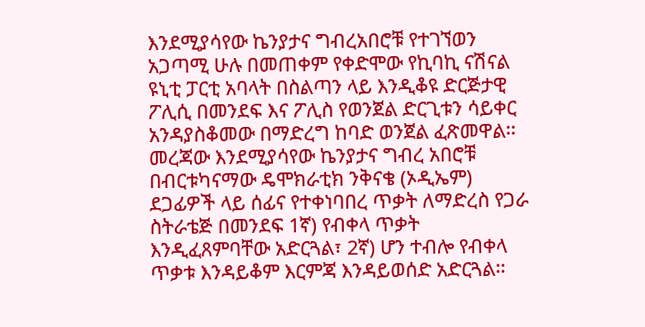እንደሚያሳየው ኬንያታና ግብረአበሮቹ የተገኘወን አጋጣሚ ሁሉ በመጠቀም የቀድሞው የኪባኪ ናሽናል ዩኒቲ ፓርቲ አባላት በስልጣን ላይ እንዲቆዩ ድርጅታዊ ፖሊሲ በመንደፍ እና ፖሊስ የወንጀል ድርጊቱን ሳይቀር አንዳያስቆመው በማድረግ ከባድ ወንጀል ፈጽመዋል፡፡ መረጃው እንደሚያሳየው ኬንያታና ግብረ አበሮቹ በብርቱካናማው ዴሞክራቲክ ንቅናቄ (ኦዲኤም)  ደጋፊዎች ላይ ሰፊና የተቀነባበረ ጥቃት ለማድረስ የጋራ ስትራቴጅ በመንደፍ 1ኛ) የብቀላ ጥቃት እንዲፈጸምባቸው አድርጓል፣ 2ኛ) ሆን ተብሎ የብቀላ ጥቃቱ እንዳይቆም እርምጃ እንዳይወሰድ አድርጓል፡፡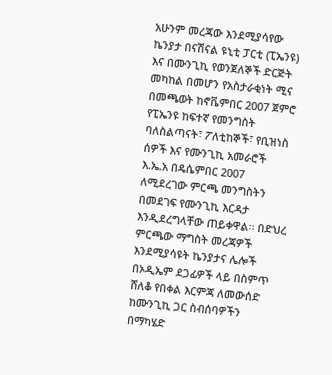አሁንም መረጃው እንደሚያሳየው ኬንያታ በናሽናል ዩኒቲ ፓርቲ (ፒኤንዩ) እና በሙንጊኪ የወንጀለኞች ድርጅት መካከል በመሆን የአስታራቂነት ሚና በመጫወት ከኖቬምበር 2007 ጀምሮ የፒኤንዩ ከፍተኛ የመንግስት ባለስልጣናት፣ ፖለቲከኞች፣ የቢዝነስ ሰዎች እና የሙንጊኪ አመራሮች  እ.ኤ.አ በዴሴምበር 2007 ለሚደረገው ምርጫ መንግስትን በመደገፍ የሙንጊኪ እርዳታ እንዲደረግላቸው ጠይቀዋል፡፡ በድህረ ምርጫው ማግስት መረጃዎች እንደሚያሳዩት ኬንያታና ሌሎች በኦዲኤም ደጋፊዎች ላይ በስምጥ ሸለቆ የበቀል እርምጃ ለመውሰድ ከሙንጊኪ ጋር ስብሰባዎችን በማካሄድ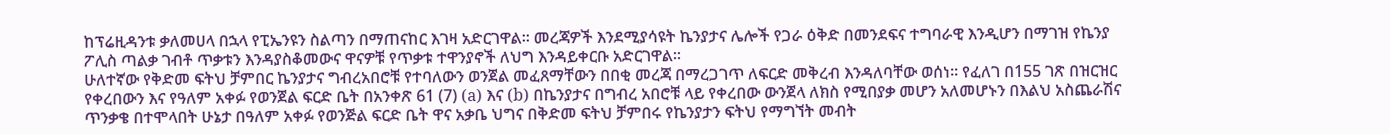ከፕሬዚዳንቱ ቃለመሀላ በኋላ የፒኤንዩን ስልጣን በማጠናከር እገዛ አድርገዋል፡፡ መረጃዎች እንደሚያሳዩት ኬንያታና ሌሎች የጋራ ዕቅድ በመንደፍና ተግባራዊ እንዲሆን በማገዝ የኬንያ ፖሊስ ጣልቃ ገብቶ ጥቃቱን እንዳያስቆመውና ዋናዎቹ የጥቃቱ ተዋንያኖች ለህግ እንዳይቀርቡ አድርገዋል፡፡
ሁለተኛው የቅድመ ፍትህ ቻምበር ኬንያታና ግብረአበሮቹ የተባለውን ወንጀል መፈጸማቸውን በበቂ መረጃ በማረጋገጥ ለፍርድ መቅረብ እንዳለባቸው ወሰነ፡፡ የፈለገ በ155 ገጽ በዝርዝር የቀረበውን እና የዓለም አቀፉ የወንጀል ፍርድ ቤት በአንቀጽ 61 (7) (a) እና (b) በኬንያታና በግብረ አበሮቹ ላይ የቀረበው ውንጀላ ለክስ የሚበያቃ መሆን አለመሆኑን በእልህ አስጨራሽና ጥንቃቄ በተሞላበት ሁኔታ በዓለም አቀፉ የወንጅል ፍርድ ቤት ዋና አቃቤ ህግና በቅድመ ፍትህ ቻምበሩ የኬንያታን ፍትህ የማግኘት መብት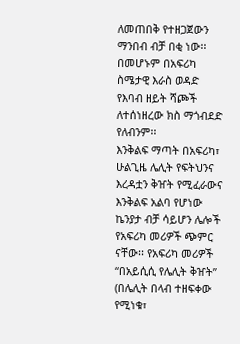ለመጠበቅ የተዘጋጀውን ማንበብ ብቻ በቂ ነው፡፡ በመሆኑም በአፍሪካ ስሜታዊ እራስ ወዳድ የእባብ ዘይት ሻጮች ለተሰነዘረው ክስ ማጎብደድ የለብንም፡፡
እንቅልፍ ማጣት በአፍሪካ፣
ሁልጊዜ ሌሊት የፍትህንና እረዳቷን ቅዠት የሚፈራውና እንቅልፍ አልባ የሆነው ኬንያታ ብቻ ሳይሆን ሌሎች የአፍሪካ መሪዎች ጭምር ናቸው፡፡ የአፍሪካ መሪዎች “በአይሲሲ የሌሊት ቅዠት” (በሌሊት በላብ ተዘፍቀው የሚነቁ፣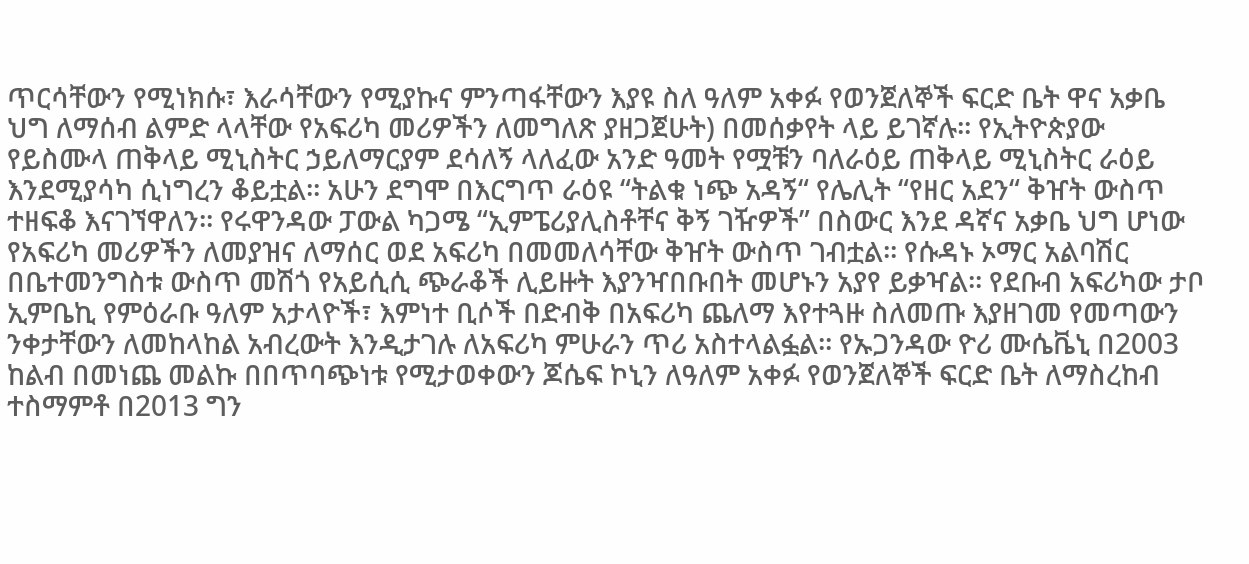ጥርሳቸውን የሚነክሱ፣ እራሳቸውን የሚያኩና ምንጣፋቸውን እያዩ ስለ ዓለም አቀፉ የወንጀለኞች ፍርድ ቤት ዋና አቃቤ ህግ ለማሰብ ልምድ ላላቸው የአፍሪካ መሪዎችን ለመግለጽ ያዘጋጀሁት) በመሰቃየት ላይ ይገኛሉ፡፡ የኢትዮጵያው የይስሙላ ጠቅላይ ሚኒስትር ኃይለማርያም ደሳለኝ ላለፈው አንድ ዓመት የሟቹን ባለራዕይ ጠቅላይ ሚኒስትር ራዕይ እንደሚያሳካ ሲነግረን ቆይቷል፡፡ አሁን ደግሞ በእርግጥ ራዕዩ “ትልቁ ነጭ አዳኝ“ የሌሊት “የዘር አደን“ ቅዠት ውስጥ ተዘፍቆ እናገኘዋለን፡፡ የሩዋንዳው ፓውል ካጋሜ “ኢምፔሪያሊስቶቸና ቅኝ ገዥዎች” በስውር እንደ ዳኛና አቃቤ ህግ ሆነው የአፍሪካ መሪዎችን ለመያዝና ለማሰር ወደ አፍሪካ በመመለሳቸው ቅዠት ውስጥ ገብቷል፡፡ የሱዳኑ ኦማር አልባሽር በቤተመንግስቱ ውስጥ መሽጎ የአይሲሲ ጭራቆች ሊይዙት እያንዣበቡበት መሆኑን አያየ ይቃዣል፡፡ የደቡብ አፍሪካው ታቦ ኢምቤኪ የምዕራቡ ዓለም አታላዮች፣ እምነተ ቢሶች በድብቅ በአፍሪካ ጨለማ እየተጓዙ ስለመጡ እያዘገመ የመጣውን ንቀታቸውን ለመከላከል አብረውት እንዲታገሉ ለአፍሪካ ምሁራን ጥሪ አስተላልፏል፡፡ የኡጋንዳው ዮሪ ሙሴቬኒ በ2003 ከልብ በመነጨ መልኩ በበጥባጭነቱ የሚታወቀውን ጆሴፍ ኮኒን ለዓለም አቀፉ የወንጀለኞች ፍርድ ቤት ለማስረከብ ተስማምቶ በ2013 ግን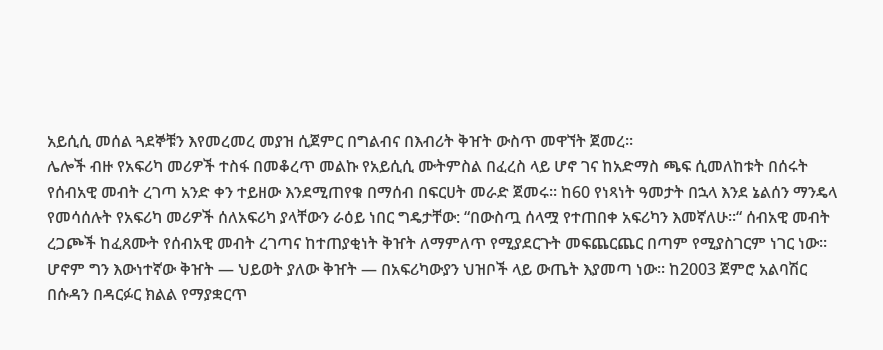አይሲሲ መሰል ጓደኞቹን እየመረመረ መያዝ ሲጀምር በግልብና በእብሪት ቅዠት ውስጥ መዋኘት ጀመረ፡፡
ሌሎች ብዙ የአፍሪካ መሪዎች ተስፋ በመቆረጥ መልኩ የአይሲሲ ሙትምስል በፈረስ ላይ ሆኖ ገና ከአድማስ ጫፍ ሲመለከቱት በሰሩት የሰብአዊ መብት ረገጣ አንድ ቀን ተይዘው እንደሚጠየቁ በማሰብ በፍርሀት መራድ ጀመሩ፡፡ ከ60 የነጻነት ዓመታት በኋላ እንደ ኔልሰን ማንዴላ የመሳሰሉት የአፍሪካ መሪዎች ሰለአፍሪካ ያላቸውን ራዕይ ነበር ግዴታቸው: “በውስጧ ሰላሟ የተጠበቀ አፍሪካን እመኛለሁ፡፡“ ሰብአዊ መብት ረጋጮች ከፈጸሙት የሰብአዊ መብት ረገጣና ከተጠያቂነት ቅዠት ለማምለጥ የሚያደርጉት መፍጨርጨር በጣም የሚያስገርም ነገር ነው፡፡ ሆኖም ግን እውነተኛው ቅዠት — ህይወት ያለው ቅዠት — በአፍሪካውያን ህዝቦች ላይ ውጤት እያመጣ ነው፡፡ ከ2003 ጀምሮ አልባሽር በሱዳን በዳርፉር ክልል የማያቋርጥ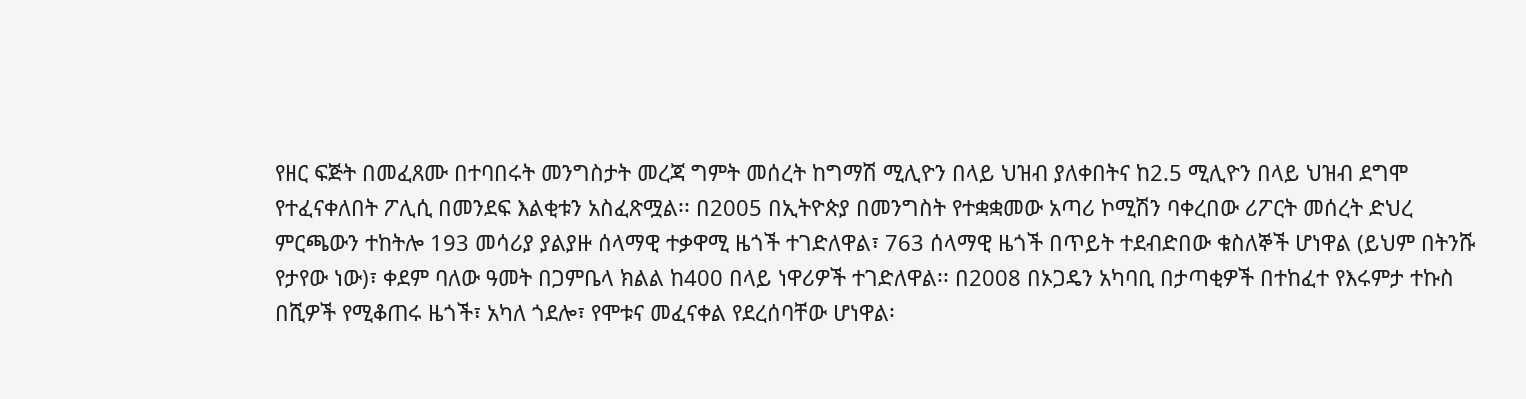የዘር ፍጅት በመፈጸሙ በተባበሩት መንግስታት መረጃ ግምት መሰረት ከግማሽ ሚሊዮን በላይ ህዝብ ያለቀበትና ከ2.5 ሚሊዮን በላይ ህዝብ ደግሞ የተፈናቀለበት ፖሊሲ በመንደፍ እልቂቱን አስፈጽሟል፡፡ በ2005 በኢትዮጵያ በመንግስት የተቋቋመው አጣሪ ኮሚሽን ባቀረበው ሪፖርት መሰረት ድህረ ምርጫውን ተከትሎ 193 መሳሪያ ያልያዙ ሰላማዊ ተቃዋሚ ዜጎች ተገድለዋል፣ 763 ሰላማዊ ዜጎች በጥይት ተደብድበው ቁስለኞች ሆነዋል (ይህም በትንሹ የታየው ነው)፣ ቀደም ባለው ዓመት በጋምቤላ ክልል ከ400 በላይ ነዋሪዎች ተገድለዋል፡፡ በ2008 በኦጋዴን አካባቢ በታጣቂዎች በተከፈተ የእሩምታ ተኩስ  በሺዎች የሚቆጠሩ ዜጎች፣ አካለ ጎደሎ፣ የሞቱና መፈናቀል የደረሰባቸው ሆነዋል፡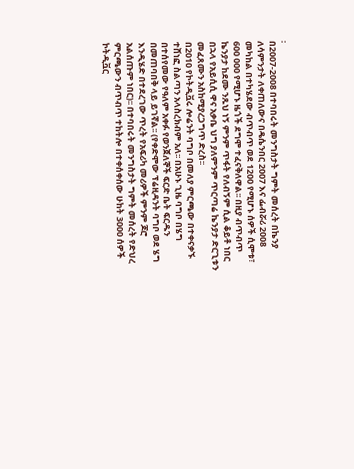፡
በ2007-2008 በተባበሩት መንግስታት ግምት መሰረት በኬንያ ለሳምንታት ለቀጠለውና በዴሴንበር 2007 እና ፌብሯሪ 2008 መካከል በተካሄደው ብጥብጥ ወደ 1200 የሚሆኑ ሰዎች ሲሞቱ፣ 600 000 የሚሆኑ ዜጎች ደግሞ ተፈናቅለዋል፡፡ በዚያ ብጥብጥ ኬንያታ ከደሙ ንጹህ ነኝ ምንም ጥፋት የለብኝም ሲል ቆይቶ ነበር በኋላ የአይሲሲ ዋና አቃቤ ህግ ያለምንም ጥርጣሬ ኬንያታ ድርጊቱን መፈጸሙን አስከሚያረጋግጥ ድረስ፡፡
በ2010 የኮትዲቯሩ ሎሬንት ባግቦ በመለያ ምርጫው በተቀናቃኙ ተሸነፎ ስልጣን አላስረክብም አለ፡፡ በአሁኑ ጊዜ ባግቦ በሄግ በተሰየመው የዓለም አቀፉ የወንጀለኞች ፍርድ ቤት ፍርዱን በመጠባበቅ ላይ ይገኛል፡፡ (የቀድሞው ፕሬዚዳንት ባግቦ ወደ ሄግ እንዲሄድ በተደረገው ጥረት የአፍሪካ መሪዎች ምንም ጆሮ አልሰጡም ነበር)፡፡ በተባበሩት መንግስታት ግምት መሰረት የድህረ ምርጫውን ብጥብጥ ተከትሎ በተቀሰቀሰው ሁከት 3000 ሰዎች ኮትዲቯር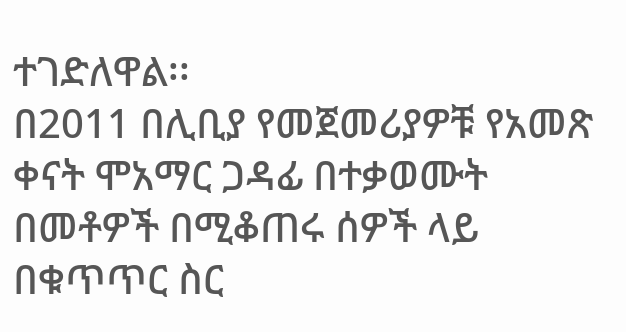ተገድለዋል፡፡
በ2011 በሊቢያ የመጀመሪያዎቹ የአመጽ ቀናት ሞአማር ጋዳፊ በተቃወሙት በመቶዎች በሚቆጠሩ ሰዎች ላይ በቁጥጥር ስር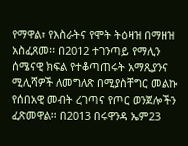የማዋል፣ የእስራትና የሞት ትዕዛዝ በማዘዝ አስፈጸመ፡፡ በ2012 ተገንጣይ የማሊን ሰሜናዊ ክፍል የተቆጣጠሩት አማጺያንና ሚሊሻዎች ለመግለጽ በሚያስቸግር መልኩ የሰበአዊ መብት ረገጣና የጦር ወንጀሎችን ፈጽመዋል፡፡ በ2013 በሩዋንዳ ኤም23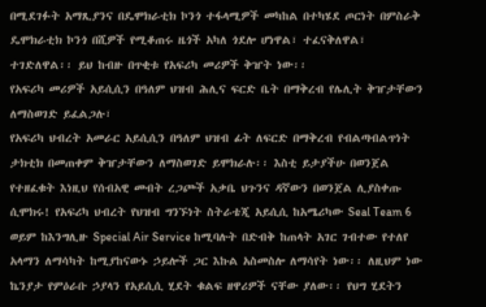በሚደገፉት አማጺያንና በዴሞክራቲክ ኮንጎ ተፋላሚዎች መካከል በተካሄደ ጦርነት በምስራቅ ዴሞክራቲክ ኮንጎ በሺዎች የሚቆጠሩ ዜጎች አካለ ጎደሎ ሆነዋል፣ ተፈናቅለዋል፣ ተገድለዋል፡፡ ይህ ከብዙ በጥቂቱ የአፍሪካ መሪዎች ቅዠት ነው፡፡
የአፍሪካ መሪዎች አይሲሲን በዓለም ህዝብ ሕሊና ፍርድ ቤት በማቅረብ የሌሊት ቅዠታቸውን ለማስወገድ ይፈልጋሉ፣
የአፍሪካ ህብረት አመራር አይሲሲን በዓለም ህዝብ ፊት ለፍርድ በማቅረብ የብልጣብልጥነት ታክቲክ በመጠቀም ቅዠታቸውን ለማስወገድ ይሞክራሉ፡፡ እስቲ ይታያችሁ በወንጀል የተዘፈቁት እነዚህ የሰብአዊ መብት ረጋጮች አቃቤ ህጉንና ዳኛውን በወንጀል ሊያስቀጡ ሲሞክሩ! የአፍሪካ ህብረት የህዝብ ግንኙነት ስትራቴጂ አይሲሲ ከአሜሪካው Seal Team 6 ወይም ከእንግሊዙ Special Air Service ከሚባሉት በድብቅ ከጠላት አገር ገብተው የተለየ አላማን ለማሳካት ከሚያከናውኑ ኃይሎች ጋር እኩል አስመስሎ ለማሳየት ነው፡፡ ለዚህም ነው ኬንያታ የምዕራቡ ኃያላን የአይሲሲ ሂደት ቁልፍ ዘዋሪዎች ናቸው ያለው፡፡ የህግ ሂደትን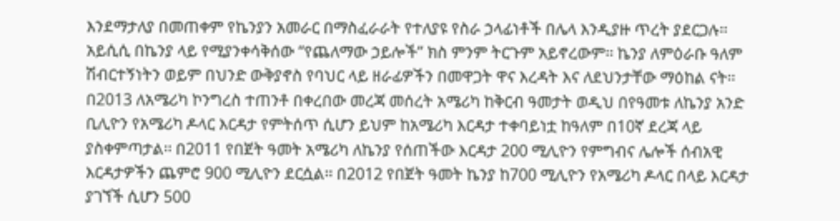እንደማታለያ በመጠቀም የኬንያን አመራር በማስፈራራት የተለያዩ የስራ ኃላፊነቶች በሌላ እንዲያዙ ጥረት ያደርጋሉ፡፡ አይሲሲ በኬንያ ላይ የሚያንቀሳቅሰው “የጨለማው ኃይሎች” ክስ ምንም ትርጉም አይኖረውም፡፡ ኬንያ ለምዕራቡ ዓለም ሽብርተኝነትን ወይም በህንድ ውቅያኖስ የባህር ላይ ዘራፊዎችን በመዋጋት ዋና እረዳት እና ለደህንታቸው ማዕከል ናት፡፡ በ2013 ለአሜሪካ ኮንግረስ ተጠንቶ በቀረበው መረጃ መሰረት አሜሪካ ከቅርብ ዓመታት ወዲህ በየዓመቱ ለኬንያ አንድ ቢሊዮን የአሜሪካ ዶላር እርዳታ የምትሰጥ ሲሆን ይህም ከአሜሪካ እርዳታ ተቀባይነቷ ከዓለም በ10ኛ ደረጃ ላይ ያስቀምጣታል፡፡ በ2011 የበጀት ዓመት አሜሪካ ለኬንያ የሰጠችው እርዳታ 200 ሚሊዮን የምግብና ሌሎች ሰብአዊ እርዳታዎችን ጨምሮ 900 ሚሊዮን ደርሷል፡፡ በ2012 የበጀት ዓመት ኬንያ ከ700 ሚሊዮን የአሜሪካ ዶላር በላይ እርዳታ ያገኘች ሲሆን 500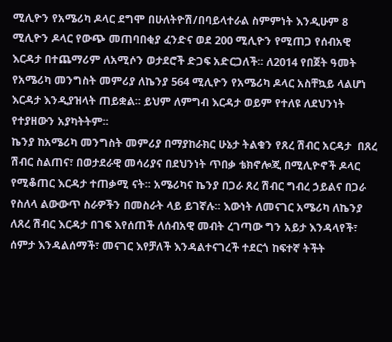ሚሊዮን የአሜሪካ ዶላር ደግሞ በሁለትዮሽ/በባይላተራል ስምምነት እንዲሁም 8 ሚሊዮን ዶላር የውጭ መጠባበቂያ ፈንድና ወደ 200 ሚሊዮን የሚጠጋ የሰብአዊ እርዳታ በተጨማሪም ለአሚሶን ወታደሮች ድጋፍ አድርጋለች፡፡ ለ2014 የበጀት ዓመት የአሜሪካ መንግስት መምሪያ ለኬንያ 564 ሚሊዮን የአሜሪካ ዶላር አስቸኳይ ላልሆነ እርዳታ እንዲያዝላት ጠይቋል፡፡ ይህም ለምግብ እርዳታ ወይም የተለዩ ለደህንነት የተያዘውን አያካትትም፡፡
ኬንያ ከአሜሪካ መንግስት መምሪያ በማያከራክር ሁኔታ ትልቁን የጸረ ሽብር አርዳታ  በጸረ ሽብር ስልጠና፣ በወታደራዊ መሳሪያና በደህንነት ጥበቃ ቴክኖሎጂ በሚሊዮኖች ዶላር የሚቆጠር እርዳታ ተጠቃሚ ናት፡፡ አሜሪካና ኬንያ በጋራ ጸረ ሽብር ግብረ ኃይልና በጋራ የስለላ ልውውጥ ስራዎችን በመስራት ላይ ይገኛሉ፡፡ እውነት ለመናገር አሜሪካ ለኬንያ ለጸረ ሽብር እርዳታ በገፍ እየሰጠች ለሰብአዊ መብት ረገጣው ግን አይታ እንዳላየች፣ ሰምታ እንዳልሰማች፣ መናገር እየቻለች እንዳልተናገረች ተደርጎ ከፍተኛ ትችት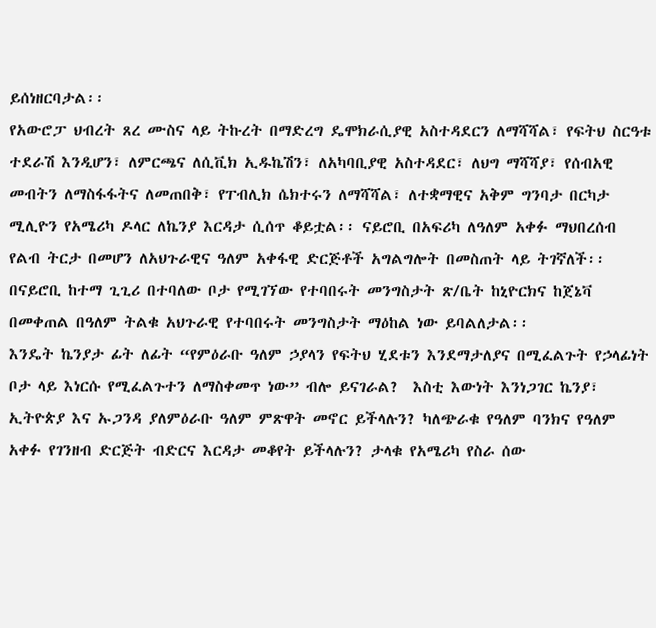ይሰነዘርባታል፡፡
የአውሮፓ ህብረት ጸረ ሙስና ላይ ትኩረት በማድረግ ዴሞክራሲያዊ አስተዳደርን ለማሻሻል፣ የፍትህ ስርዓቱ ተደራሽ እንዲሆን፣ ለምርጫና ለሲቪክ ኢዱኬሽን፣ ለአካባቢያዊ አስተዳደር፣ ለህግ ማሻሻያ፣ የሰብአዊ መብትን ለማስፋፋትና ለመጠበቅ፣ የፐብሊክ ሴክተሩን ለማሻሻል፣ ለተቋማዊና አቅም ግንባታ በርካታ ሚሊዮን የአሜሪካ ዶላር ለኬንያ እርዳታ ሲሰጥ ቆይቷል፡፡ ናይሮቢ በአፍሪካ ለዓለም አቀፉ ማህበረሰብ የልብ ትርታ በመሆን ለአህጉራዊና ዓለም አቀፋዊ ድርጅቶች አግልግሎት በመስጠት ላይ ትገኛለች፡፡ በናይሮቢ ከተማ ጊጊሪ በተባለው ቦታ የሚገኘው የተባበሩት መንግስታት ጽ/ቤት ከኒዮርክና ከጀኔቫ በመቀጠል በዓለም ትልቁ አህጉራዊ የተባበሩት መንግስታት ማዕከል ነው ይባልለታል፡፡
እንዴት ኬንያታ ፊት ለፊት “የምዕራቡ ዓለም ኃያላን የፍትህ ሂደቱን እንደማታለያና በሚፈልጉት የኃላፊነት ቦታ ላይ እነርሱ የሚፈልጉተን ለማስቀመጥ ነው” ብሎ ይናገራል?  እስቲ እውነት እንነጋገር ኬንያ፣ ኢትዮጵያ እና ኡጋንዳ ያለምዕራቡ ዓለም ምጽዋት መኖር ይችላሉን? ካለጭራቁ የዓለም ባንክና የዓለም አቀፉ የገንዘብ ድርጅት ብድርና እርዳታ መቆየት ይችላሉን? ታላቁ የአሜሪካ የስራ ሰው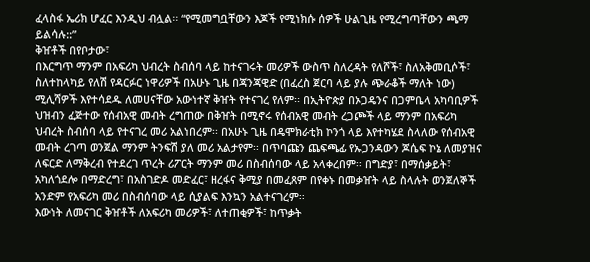ፈላስፋ ኤሪክ ሆፈር እንዲህ ብሏል፡፡ “የሚመግቧቸውን እጆች የሚነክሱ ሰዎች ሁልጊዜ የሚረግጣቸውን ጫማ ይልሳሉ::”
ቅዠቶች በየቦታው፣
በእርግጥ ማንም በአፍሪካ ህብረት ስብሰባ ላይ ከተናገሩት መሪዎች ውስጥ ስለረዳት የለሾች፣ ስለአቅመቢሶች፣ ስለተከላካይ የለሽ የዳርፉር ነዋሪዎች በአሁኑ ጊዜ በጃንጃዊድ (በፈረስ ጀርባ ላይ ያሉ ጭራቆች ማለት ነው) ሚሊሻዎች እየተሳደዱ ለመሀናቸው አውነተኛ ቅዠት የተናገረ የለም፡፡ በኢትዮጵያ በኦጋዴንና በጋምቤላ አካባቢዎች ህዝብን ፈጅተው የሰብአዊ መብት ረግጠው በቅዠት በሚኖሩ የሰብአዊ መብት ረጋጮች ላይ ማንም በአፍሪካ ህብረት ስብሰባ ላይ የተናገረ መሪ አልነበረም፡፡ በአሁኑ ጊዜ በዴሞክራቲክ ኮንጎ ላይ እየተካሄደ ስላለው የሰብአዊ መብት ረገጣ ወንጀል ማንም ትንፍሽ ያለ መሪ አልታየም፡፡ በጥባጩን ጨፍጫፊ የኡጋንዳውን ጆሴፍ ኮኔ ለመያዝና ለፍርድ ለማቅረብ የተደረገ ጥረት ሪፖርት ማንም መሪ በስብሰባው ላይ አላቀረበም፡፡ በግድያ፣ በማሰቃይት፣ አካለጎደሎ በማድረግ፣ በአስገድዶ መድፈር፣ ዘረፋና ቅሚያ በመፈጸም በየቀኑ በመቃዠት ላይ ስላሉት ወንጀለኞች አንድም የአፍሪካ መሪ በስብሰባው ላይ ሲያልፍ እንኳን አልተናገረም፡፡
እውነት ለመናገር ቅዠቶች ለአፍሪካ መሪዎች፣ ለተጠቂዎች፣ ከጥቃት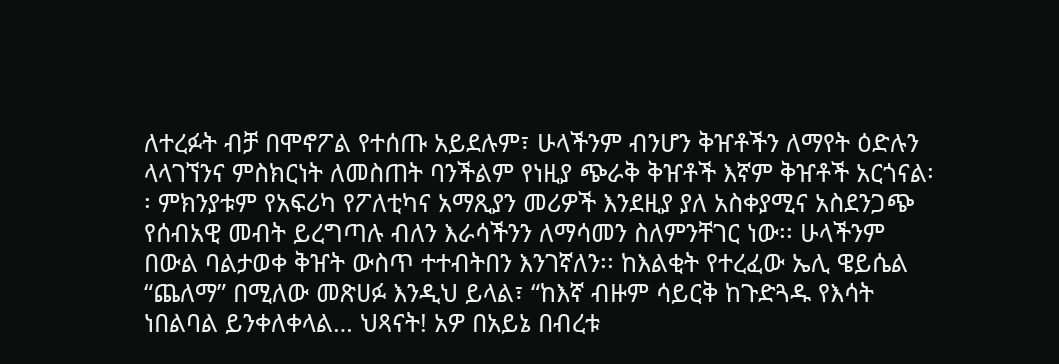ለተረፉት ብቻ በሞኖፖል የተሰጡ አይደሉም፣ ሁላችንም ብንሆን ቅዠቶችን ለማየት ዕድሉን ላላገኘንና ምስክርነት ለመስጠት ባንችልም የነዚያ ጭራቅ ቅዠቶች እኛም ቅዠቶች አርጎናል፡፡ ምክንያቱም የአፍሪካ የፖለቲካና አማጺያን መሪዎች እንደዚያ ያለ አስቀያሚና አስደንጋጭ የሰብአዊ መብት ይረግጣሉ ብለን እራሳችንን ለማሳመን ስለምንቸገር ነው፡፡ ሁላችንም በውል ባልታወቀ ቅዠት ውስጥ ተተብትበን እንገኛለን፡፡ ከእልቂት የተረፈው ኤሊ ዌይሴል “ጨለማ” በሚለው መጽሀፉ እንዲህ ይላል፣ “ከእኛ ብዙም ሳይርቅ ከጉድጓዱ የእሳት ነበልባል ይንቀለቀላል… ህጻናት! አዎ በአይኔ በብረቱ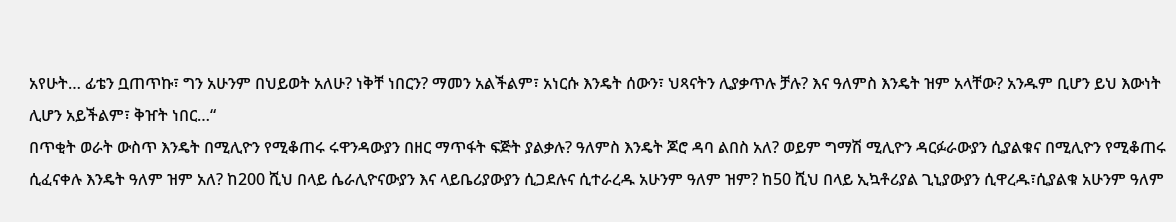አየሁት… ፊቴን ቧጠጥኩ፣ ግን አሁንም በህይወት አለሁ? ነቅቸ ነበርን? ማመን አልችልም፣ አነርሱ እንዴት ሰውን፣ ህጻናትን ሊያቃጥሉ ቻሉ? እና ዓለምስ እንዴት ዝም አላቸው? አንዱም ቢሆን ይህ እውነት ሊሆን አይችልም፣ ቅዠት ነበር…“
በጥቂት ወራት ውስጥ እንዴት በሚሊዮን የሚቆጠሩ ሩዋንዳውያን በዘር ማጥፋት ፍጅት ያልቃሉ? ዓለምስ እንዴት ጆሮ ዳባ ልበስ አለ? ወይም ግማሽ ሚሊዮን ዳርፉራውያን ሲያልቁና በሚሊዮን የሚቆጠሩ ሲፈናቀሉ እንዴት ዓለም ዝም አለ? ከ200 ሺህ በላይ ሴራሊዮናውያን እና ላይቤሪያውያን ሲጋደሉና ሲተራረዱ አሁንም ዓለም ዝም? ከ50 ሺህ በላይ ኢኳቶሪያል ጊኒያውያን ሲዋረዱ፣ሲያልቁ አሁንም ዓለም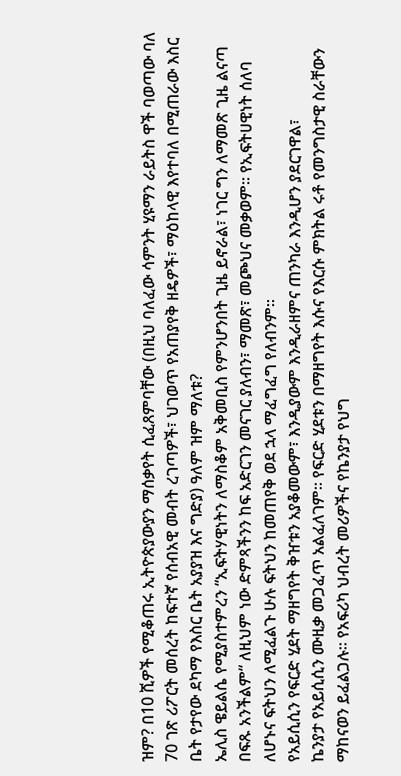ዝም? በ10 ሺዎች የሚቆጠሩ ኢትዮጵያውያን ማሰቃየት ሲፈጸምባቸው (በዚህ ባለፈው ሳምንት ሂዩማን ራይትስ ዋች ባወጣው ባለ 70 ገጽ ሪፖርት መሰረት ከፍተኛ የሰብአዊ መብት ረገጣዎች፣ ህገወጥ የአጠያየቅ ዘዴዎች፣ ማዕከላዊ እየተባለ በሚጠራው እስር ቤት የታየው ደካማ የእስር ቤት አያያዝ እና ግድያ) ዓለም ዝም ማለቱ?
ኤሊስ ዌይልሴ የሚያስተምረን “ኢፍትሃዊነትን ለማስቆም አቅመቢስ የምንሆንበት ጊዜ ይኖራል፣ ነገር ግን ለማመጽ ጊዜ ልናጣ በፍጹ አንችልም“ ለዚህም ነው ድምጻችንን ከፍ አድርገን መናገር ያለብን፣ ማመጽ፣ መጮህና መቃወም፡፡ የኢፍትሀዊነት ሰለባ ለሆኑና ፍትህን ለሚፈልጉ ሁሉ ፍትህን ከመጠየቅ ወደ ኋላ ማፈግፈግ የለብንም፡፡
የአይሲሲን የፍርድ ሂደት ማዘግየት ቅዠቱን አያቆመውም፣ እንዲያውም እንዲራዘምና ጠንካራ እንዲሆን ያደርገዋል፣
ኬንያታ የአይሲሲን ሙዚቃ መጋፈጥ አልፈለገም፡፡ የፍርድ ሂደቱን በማዘግየት እሱና የእርሱ ምክትል ሩቶ የመንግስታዊ ስራቸውን ማከናወን ይፈልጋሉ፡፡ የአፍሪካ ህብረት መሪዎችና የኬንያታ የህግ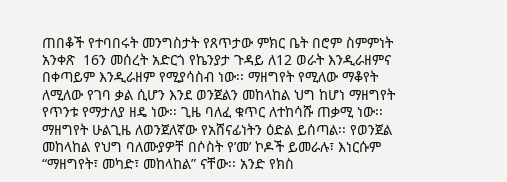ጠበቆች የተባበሩት መንግስታት የጸጥታው ምክር ቤት በሮም ስምምነት አንቀጽ  16ን መሰረት አድርጎ የኬንያታ ጉዳይ ለ12 ወራት እንዲራዘምና በቀጣይም እንዲራዘም የሚያሳስብ ነው፡፡ ማዘግየት የሚለው ማቆየት ለሚለው የገባ ቃል ሲሆን እንደ ወንጀልን መከላከል ህግ ከሆነ ማዘግየት የጥንቱ የማታለያ ዘዴ ነው፡፡ ጊዜ ባለፈ ቁጥር ለተከሳሹ ጠቃሚ ነው፡፡ ማዘግየት ሁልጊዜ ለወንጀለኛው የአሸናፊነትን ዕድል ይሰጣል፡፡ የወንጀል መከላከል የህግ ባለሙያዎቸ በሶስት የ’መ’ ኮዶች ይመራሉ፣ እነርሱም “ማዘግየት፣ መካድ፣ መከላከል” ናቸው፡፡ አንድ የክስ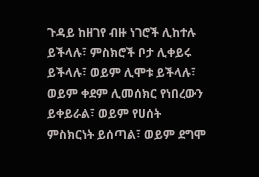ጉዳይ ከዘገየ ብዙ ነገሮች ሊከተሉ ይችላሉ፣ ምስክሮች ቦታ ሊቀይሩ ይችላሉ፣ ወይም ሊሞቱ ይችላሉ፣ ወይም ቀደም ሊመሰክር የነበረውን ይቀይራል፣ ወይም የሀሰት ምስክርነት ይሰጣል፣ ወይም ደግሞ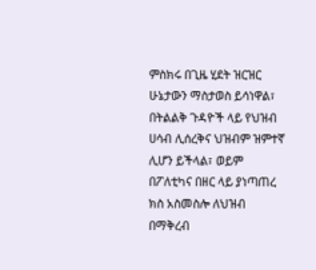ምስክሩ በጊዜ ሂደት ዝርዝር ሁኔታውን ማስታወስ ይሳነዋል፣ በትልልቅ ጉዳዮች ላይ የህዝብ ሀሳብ ሊሰረቅና ህዝብም ዝምተኛ ሊሆን ይችላል፣ ወይም በፖለቲካና በዘር ላይ ያነጣጠረ ክስ አስመስሎ ለህዝብ በማቅረብ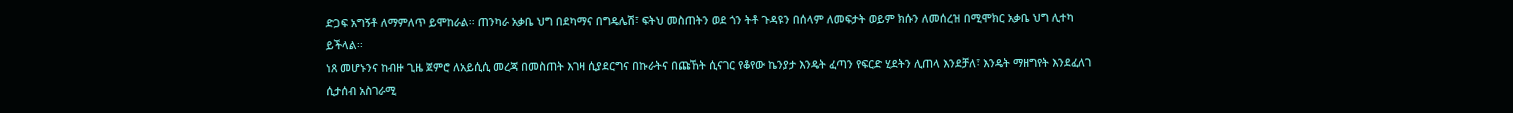ድጋፍ አግኝቶ ለማምለጥ ይሞከራል፡፡ ጠንካራ አቃቤ ህግ በደካማና በግዴሌሽ፣ ፍትህ መስጠትን ወደ ጎን ትቶ ጉዳዩን በሰላም ለመፍታት ወይም ክሱን ለመሰረዝ በሚሞክር አቃቤ ህግ ሊተካ ይችላል፡፡
ነጸ መሆኑንና ከብዙ ጊዜ ጀምሮ ለአይሲሲ መረጃ በመስጠት እገዛ ሲያደርግና በኩራትና በጩኸት ሲናገር የቆየው ኬንያታ እንዴት ፈጣን የፍርድ ሂደትን ሊጠላ እንደቻለ፣ እንዴት ማዘግየት እንደፈለገ ሲታሰብ አስገራሚ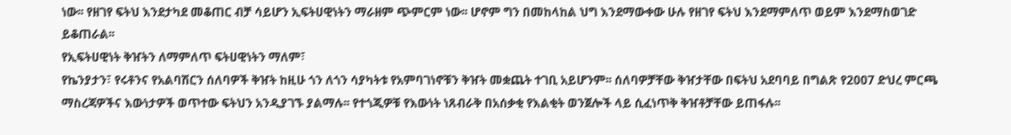ነው፡፡ የዘገየ ፍትህ እንደታካደ መቆጠር ብቻ ሳይሆን ኢፍትሀዊነትን ማራዘም ጭምርም ነው፡፡ ሆኖም ግን በመከላከል ህግ እንደማውቀው ሁሉ የዘገየ ፍትህ እንደማምለጥ ወይም እንደማስወገድ ይቆጠራል፡፡
የኢፍትሀዊነት ቅዠትን ለማምለጥ ፍትሀዊነትን ማለም፣
የኬንያታን፣ የሩቶንና የአልባሽርን ሰለባዎች ቅዠት ከዚሁ ጎን ለጎን ሳያካትቱ የአምባገነኖቹን ቅዠት መቋጨት ተገቢ አይሆንም፡፡ ሰለባዎቻቸው ቅዠታቸው በፍትህ አደባባይ በግልጽ የ2007 ድህረ ምርጫ ማስረጃዎችና እውነታዎች ወጥተው ፍትህን አንዲያገኙ ያልማሉ፡፡ የተጎጂዎቹ የእውነት ነጸብራቅ በአሰቃቂ የእልቂት ወንጀሎች ላይ ሲፈነጥቅ ቅዠቶቻቸው ይጠፋሉ፡፡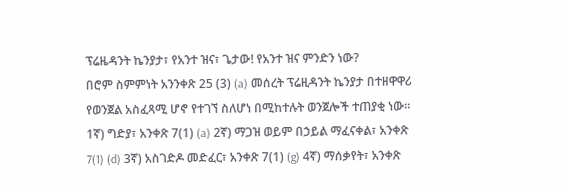ፕሬዜዳንት ኬንያታ፣ የአንተ ዝና፣ ጌታው! የአንተ ዝና ምንድን ነው?
በሮም ስምምነት አንንቀጽ 25 (3) (a) መሰረት ፕሬዚዳንት ኬንያታ በተዘዋዋሪ የወንጀል አስፈጻሚ ሆኖ የተገኘ ስለሆነ በሚከተሉት ወንጀሎች ተጠያቂ ነው፡፡ 1ኛ) ግድያ፣ አንቀጽ 7(1) (a) 2ኛ) ማጋዝ ወይም በኃይል ማፈናቀል፣ አንቀጽ 7(1) (d) 3ኛ) አስገድዶ መድፈር፣ አንቀጽ 7(1) (g) 4ኛ) ማሰቃየት፣ አንቀጽ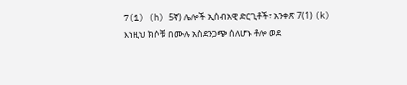7(1) (h) 5ኛ) ሌሎች ኢሰብአዊ ድርጊቶች፣ አንቀጽ 7(1) (k)
እነዚህ ክሶቹ በሙሉ አስደንጋጭ ሰለሆኑ ቶሎ ወደ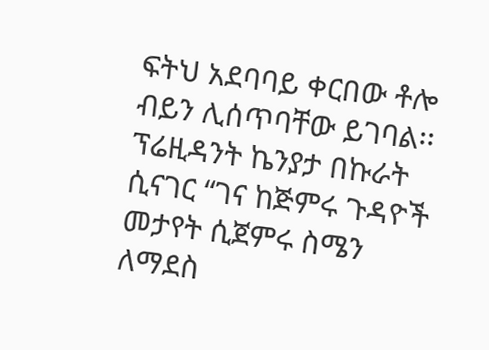ፍትህ አደባባይ ቀርበው ቶሎ ብይን ሊሰጥባቸው ይገባል፡፡
ፕሬዚዳንት ኬንያታ በኩራት ሲናገር “ገና ከጅምሩ ጉዳዮች መታየት ሲጀምሩ ስሜን ለማደስ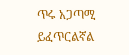ጥሩ አጋጣሚ ይፈጥርልኛል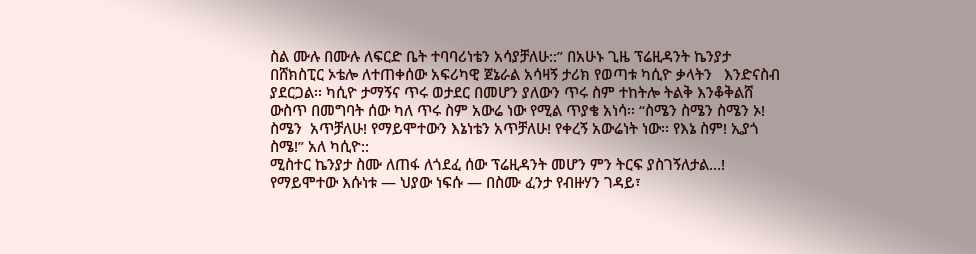ስል ሙሉ በሙሉ ለፍርድ ቤት ተባባሪነቴን አሳያቻለሁ::” በአሁኑ ጊዜ ፕሬዚዳንት ኬንያታ በሸክስፒር ኦቴሎ ለተጠቀሰው አፍሪካዊ ጀኔራል አሳዛኝ ታሪክ የወጣቱ ካሲዮ ቃላትን   እንድናስብ ያደርጋል፡፡ ካሲዮ ታማኝና ጥሩ ወታደር በመሆን ያለውን ጥሩ ስም ተከትሎ ትልቅ እንቆቅልሸ ውስጥ በመግባት ሰው ካለ ጥሩ ስም አውሬ ነው የሚል ጥያቄ አነሳ፡፡ “ስሜን ስሜን ስሜን ኦ! ስሜን  አጥቻለሁ! የማይሞተውን እኔነቴን አጥቻለሁ! የቀረኝ አውሬነት ነው፡፡ የእኔ ስም! ኢያጎ ስሜ!” አለ ካሲዮ::
ሚስተር ኬንያታ ስሙ ለጠፋ ለጎደፈ ሰው ፕሬዚዳንት መሆን ምን ትርፍ ያስገኝለታል…! የማይሞተው እሱነቱ — ህያው ነፍሱ — በስሙ ፈንታ የብዙሃን ገዳይ፣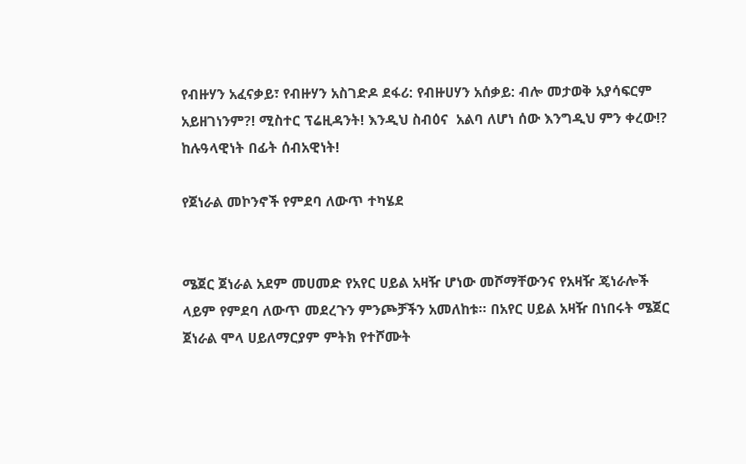የብዙሃን አፈናቃይ፣ የብዙሃን አስገድዶ ደፋሪ: የብዙሀሃን አሰቃይ: ብሎ መታወቅ አያሳፍርም አይዘገነንም?! ሚስተር ፕሬዚዳንት! እንዲህ ስብዕና  አልባ ለሆነ ሰው እንግዲህ ምን ቀረው!?
ከሉዓላዊነት በፊት ሰብአዊነት!

የጀነራል መኮንኖች የምደባ ለውጥ ተካሄደ


ሜጀር ጀነራል አደም መሀመድ የአየር ሀይል አዛዥ ሆነው መሾማቸውንና የአዛዥ ጄነራሎች ላይም የምደባ ለውጥ መደረጉን ምንጮቻችን አመለከቱ፡፡ በአየር ሀይል አዛዥ በነበሩት ሜጀር ጀነራል ሞላ ሀይለማርያም ምትክ የተሾሙት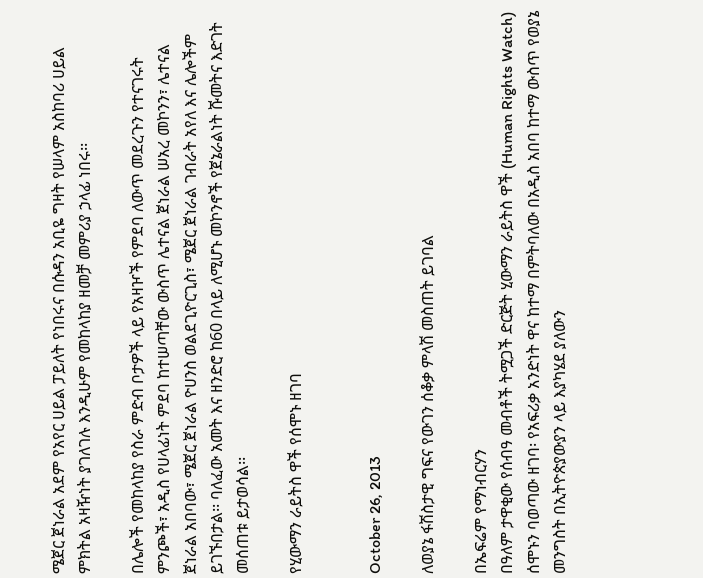ሜጀር ጀነራል አደም የአየር ሀይል ፓይለት የነበሩና በሱዳን አቢዬ ግዛት የሠላም አስከባሪ ሀይል
ምክትል አዛዥነት ያገለገሉ እንዲሁም የመከላከያ ዘመቻ መምሪያ ኃላፊ ነበሩ፡፡

በሌሎች የመከላከያ የስራ ምድብ ቦታዎች ላይ የአዛዦች የምደባ ለውጥ መደረጉን የተናገሩት ምንጮች፣ አዲስ የሀላፊነት ምደባ ከተሠጣቸው ውስጥ ሌተናል ጀነራል ሠአረ መኮንን፣ ሌተናል ጀነራል አበባው፣ ሜጀር ጀነራል ዮሀንስ ወልደጊዮርጊስ፣ ሜጀር ጀነራል ገብራት አየለ እና ሌሎችም ይገኙበታል፡፡ ባለፈው አመት እና ዘንድሮ ከ60 በላይ ለሚሆኑ መኮንኖች የጀኔራልነት ሹመትና እድገት መሰጠቱ ይታወሳል፡፡

የሂውማን ራይትስ ዋች የሰሞኑ ዘገባ


October 26, 2013

ለወያኔ ፋሽስታዊ ግፍና የውገን ሰቆቃ ምላሽ መስጠት ይገባል

በኤፍሬም የማነብርሃን
በዓለም ታዋቂው የሰብዓ መብቶች ትሟጋች ድርጅት ሂውማን ራይትስ ዋች (Human Rights Watch) ሰሞኑን ባወጣው ዘገባ፡ የአፍሪቃ አንድነት ዋና ከተማ በምትባለው በአዲስ አበባ ከተማ ውስጥ የወያኔ መንግስት በኢትዮጵያውያን ላይ እያካሄደ ያለውን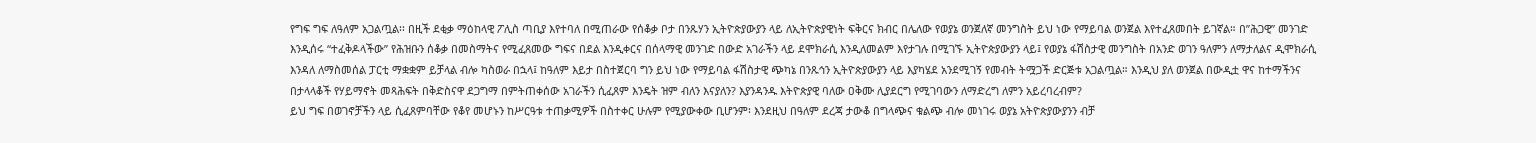የግፍ ግፍ ለዓለም አጋልጧል፡፡ በዚች ደቂቃ ማዕከላዊ ፖሊስ ጣቢያ እየተባለ በሚጠራው የሰቆቃ ቦታ በንጹሃን ኢትዮጵያውያን ላይ ለኢትዮጵያዊነት ፍቅርና ክብር በሌለው የወያኔ ወንጀለኛ መንግስት ይህ ነው የማይባል ወንጀል እየተፈጸመበት ይገኛል። በ”ሕጋዊ” መንገድ እንዲሰሩ “ተፈቅዶላችው” የሕዝቡን ሰቆቃ በመስማትና የሚፈጸመው ግፍና በደል እንዲቀርና በሰላማዊ መንገድ በውድ አገራችን ላይ ደሞክራሲ እንዲለመልም እየታገሉ በሚገኙ ኢትዮጵያውያን ላይ፤ የወያኔ ፋሽስታዊ መንግስት በአንድ ወገን ዓለምን ለማታለልና ዲሞክራሲ እንዳለ ለማስመሰል ፓርቲ ማቋቋም ይቻላል ብሎ ካስወራ በኋላ፤ ከዓለም እይታ በስተጀርባ ግን ይህ ነው የማይባል ፋሽስታዊ ጭካኔ በንጹኅን ኢትዮጵያውያን ላይ እያካሄደ አንደሚገኝ የመብት ትሟጋች ድርጅቱ አጋልጧል። እንዲህ ያለ ወንጀል በውዲቷ ዋና ከተማችንና በታላላቆች የሃይማኖት መጻሕፍት በቅድስናዋ ደጋግማ በምትጠቀሰው አገራችን ሲፈጸም እንዴት ዝም ብለን እናያለን? እያንዳንዱ እትዮጵያዊ ባለው ዐቅሙ ሊያደርግ የሚገባውን ለማድረግ ለምን አይረባረብም?
ይህ ግፍ በወገኖቻችን ላይ ሲፈጸምባቸው የቆየ መሆኑን ከሥርዓቱ ተጠቃሚዎች በስተቀር ሁሉም የሚያውቀው ቢሆንም፡ እንደዚህ በዓለም ደረጃ ታውቆ በግላጭና ቁልጭ ብሎ መነገሩ ወያኔ አትዮጵያውያንን ብቻ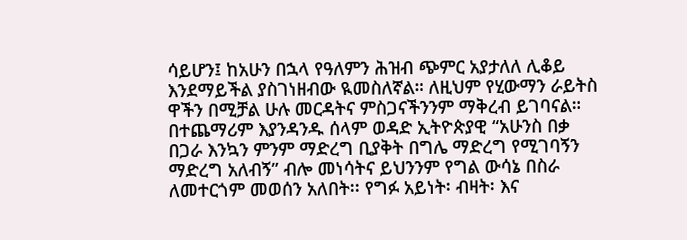ሳይሆን፤ ከአሁን በኋላ የዓለምን ሕዝብ ጭምር አያታለለ ሊቆይ እንደማይችል ያስገነዘብው ዪመስለኛል። ለዚህም የሂውማን ራይትስ ዋችን በሚቻል ሁሉ መርዳትና ምስጋናችንንም ማቅረብ ይገባናል።
በተጨማሪም እያንዳንዱ ሰላም ወዳድ ኢትዮጵያዊ “አሁንስ በቃ በጋራ እንኳን ምንም ማድረግ ቢያቅት በግሌ ማድረግ የሚገባኝን ማድረግ አለብኝ” ብሎ መነሳትና ይህንንም የግል ውሳኔ በስራ ለመተርጎም መወሰን አለበት፡፡ የግፉ አይነት፡ ብዛት፡ እና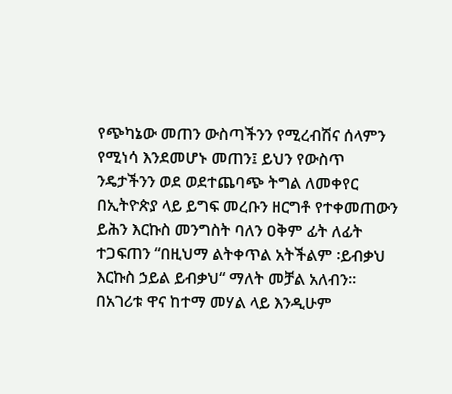የጭካኔው መጠን ውስጣችንን የሚረብሽና ሰላምን የሚነሳ እንደመሆኑ መጠን፤ ይህን የውስጥ ንዴታችንን ወደ ወደተጨባጭ ትግል ለመቀየር በኢትዮጵያ ላይ ይግፍ መረቡን ዘርግቶ የተቀመጠውን ይሕን እርኩስ መንግስት ባለን ዐቅም ፊት ለፊት ተጋፍጠን “በዚህማ ልትቀጥል አትችልም ፡ይብቃህ እርኩስ ኃይል ይብቃህ“ ማለት መቻል አለብን።
በአገሪቱ ዋና ከተማ መሃል ላይ እንዲሁም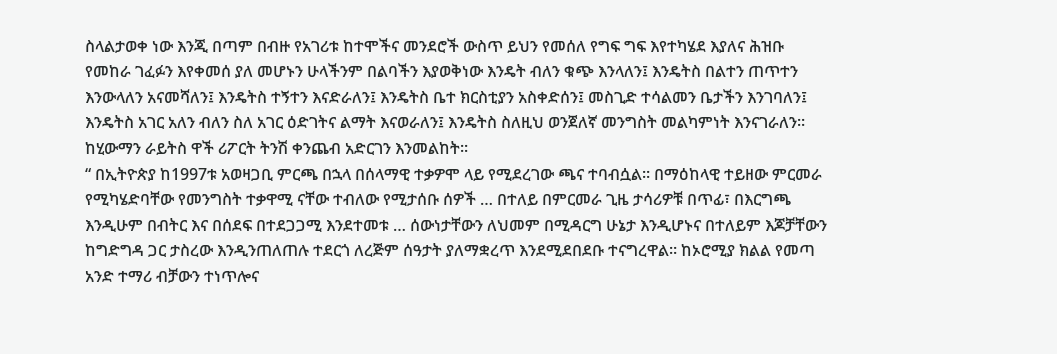ስላልታወቀ ነው እንጂ በጣም በብዙ የአገሪቱ ከተሞችና መንደሮች ውስጥ ይህን የመሰለ የግፍ ግፍ እየተካሄደ እያለና ሕዝቡ የመከራ ገፈፉን እየቀመሰ ያለ መሆኑን ሁላችንም በልባችን እያወቅነው እንዴት ብለን ቁጭ እንላለን፤ እንዴትስ በልተን ጠጥተን እንውላለን አናመሻለን፤ እንዴትስ ተኝተን እናድራለን፤ እንዴትስ ቤተ ክርስቲያን አስቀድሰን፤ መስጊድ ተሳልመን ቤታችን እንገባለን፤ እንዴትስ አገር አለን ብለን ስለ አገር ዕድገትና ልማት እናወራለን፤ እንዴትስ ስለዚህ ወንጀለኛ መንግስት መልካምነት እንናገራለን።
ከሂውማን ራይትስ ዋች ሪፖርት ትንሽ ቀንጨብ አድርገን እንመልከት፡፡
“ በኢትዮጵያ ከ1997ቱ አወዛጋቢ ምርጫ በኋላ በሰላማዊ ተቃዎሞ ላይ የሚደረገው ጫና ተባብሷል። በማዕከላዊ ተይዘው ምርመራ የሚካሄድባቸው የመንግስት ተቃዋሚ ናቸው ተብለው የሚታሰቡ ሰዎች … በተለይ በምርመራ ጊዜ ታሳሪዎቹ በጥፊ፣ በእርግጫ እንዲሁም በብትር እና በሰደፍ በተደጋጋሚ እንደተመቱ … ሰውነታቸውን ለህመም በሚዳርግ ሁኔታ እንዲሆኑና በተለይም እጆቻቸውን ከግድግዳ ጋር ታስረው እንዲንጠለጠሉ ተደርጎ ለረጅም ሰዓታት ያለማቋረጥ እንደሚደበደቡ ተናግረዋል። ከኦሮሚያ ክልል የመጣ አንድ ተማሪ ብቻውን ተነጥሎና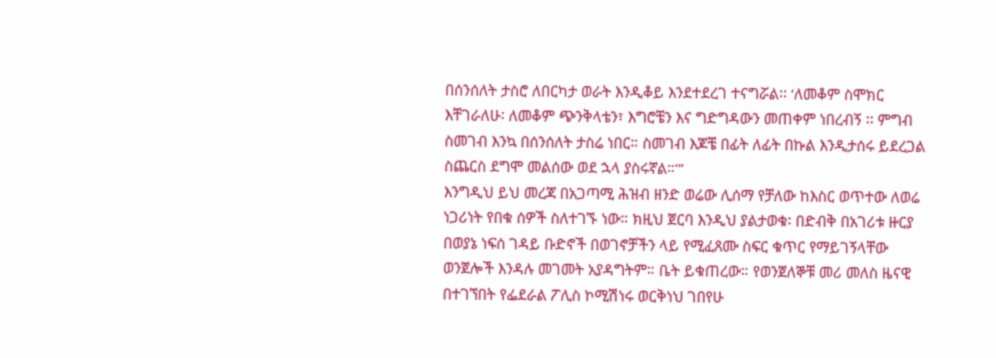በሰንሰለት ታስሮ ለበርካታ ወራት እንዲቆይ እንደተደረገ ተናግሯል፡፡ ‘ለመቆም ስሞክር እቸገራለሁ፡ ለመቆም ጭንቅላቴን፣ እግሮቼን እና ግድግዳውን መጠቀም ነበረብኝ ፡፡ ምግብ ስመገብ እንኳ በሰንሰለት ታስሬ ነበር። ስመገብ እጆቼ በፊት ለፊት በኩል እንዲታሰሩ ይደረጋል ስጨርስ ደግሞ መልሰው ወደ ኋላ ያስሩኛል።’”
እንግዲህ ይህ መረጃ በአጋጣሚ ሕዝብ ዘንድ ወሬው ሊሰማ የቻለው ከእስር ወጥተው ለወሬ ነጋሪነት የበቁ ሰዎች ስለተገኙ ነው። ክዚህ ጀርባ እንዲህ ያልታወቁ፡ በድብቅ በአገሪቱ ዙርያ በወያኔ ነፍሰ ገዳይ ቡድኖች በወገኖቻችን ላይ የሚፈጸሙ ስፍር ቁጥር የማይገኝላቸው ወንጀሎች እንዳሉ መገመት አያዳግትም። ቤት ይቁጠረው። የወንጀለኞቹ መሪ መለስ ዜናዊ በተገኘበት የፌደራል ፖሊስ ኮሚሽነሩ ወርቅነህ ገበየሁ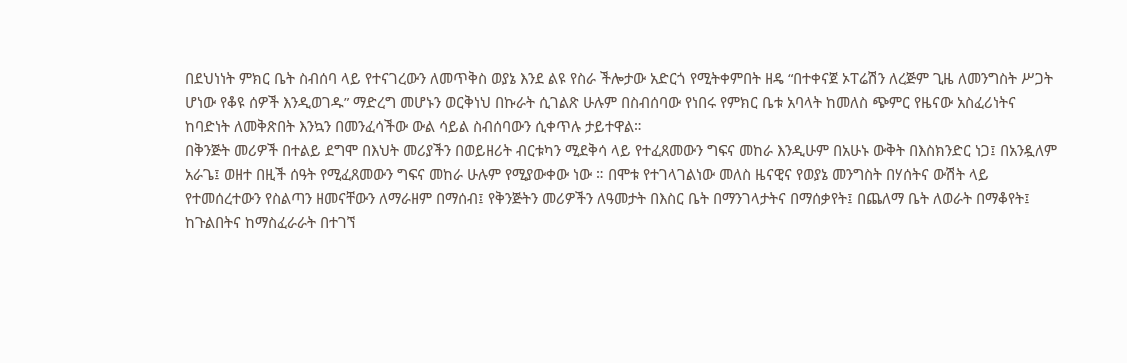በደህነነት ምክር ቤት ስብሰባ ላይ የተናገረውን ለመጥቅስ ወያኔ እንደ ልዩ የስራ ችሎታው አድርጎ የሚትቀምበት ዘዴ “በተቀናጀ ኦፐሬሽን ለረጅም ጊዜ ለመንግስት ሥጋት ሆነው የቆዩ ሰዎች እንዲወገዱ” ማድረግ መሆኑን ወርቅነህ በኩራት ሲገልጽ ሁሉም በስብሰባው የነበሩ የምክር ቤቱ አባላት ከመለስ ጭምር የዜናው አስፈሪነትና ከባድነት ለመቅጽበት እንኳን በመንፈሳችው ውል ሳይል ስብሰባውን ሲቀጥሉ ታይተዋል።
በቅንጅት መሪዎች በተልይ ደግሞ በእህት መሪያችን በወይዘሪት ብርቱካን ሚደቅሳ ላይ የተፈጸመውን ግፍና መከራ እንዲሁም በአሁኑ ውቅት በእስክንድር ነጋ፤ በአንዷለም አራጌ፤ ወዘተ በዚች ሰዓት የሚፈጸመውን ግፍና መከራ ሁሉም የሚያውቀው ነው ። በሞቱ የተገላገልነው መለስ ዜናዊና የወያኔ መንግስት በሃሰትና ውሽት ላይ የተመሰረተውን የስልጣን ዘመናቸውን ለማራዘም በማሰብ፤ የቅንጅትን መሪዎችን ለዓመታት በእስር ቤት በማንገላታትና በማሰቃየት፤ በጨለማ ቤት ለወራት በማቆየት፤ ከጉልበትና ከማስፈራራት በተገኘ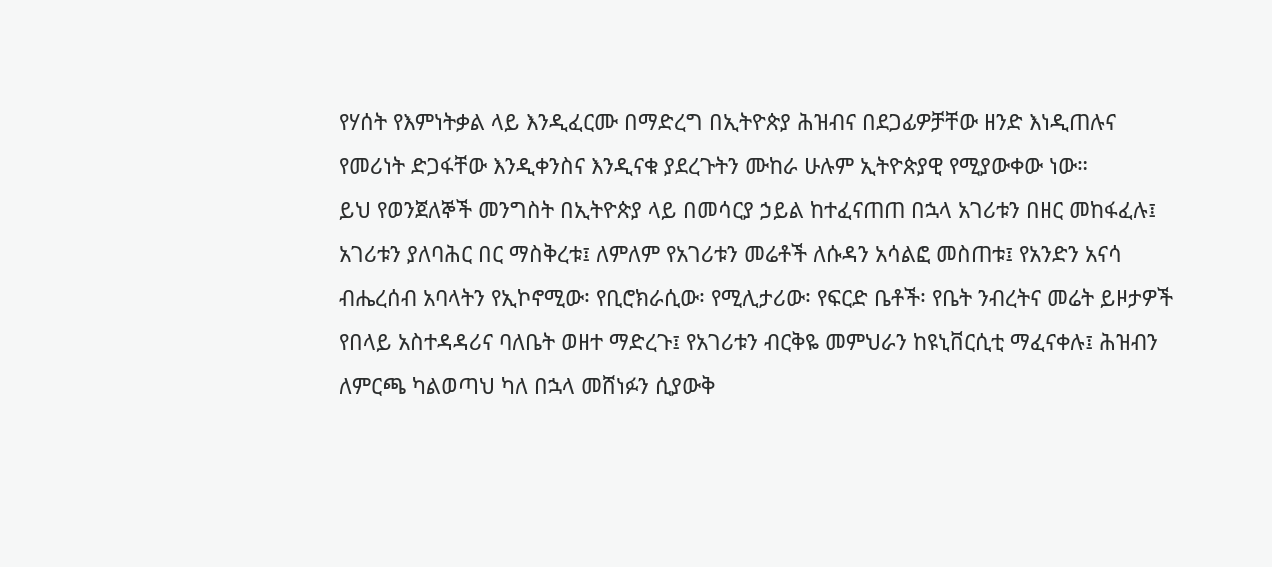የሃሰት የእምነትቃል ላይ እንዲፈርሙ በማድረግ በኢትዮጵያ ሕዝብና በደጋፊዎቻቸው ዘንድ እነዲጠሉና የመሪነት ድጋፋቸው እንዲቀንስና እንዲናቁ ያደረጉትን ሙከራ ሁሉም ኢትዮጵያዊ የሚያውቀው ነው።
ይህ የወንጀለኞች መንግስት በኢትዮጵያ ላይ በመሳርያ ኃይል ከተፈናጠጠ በኋላ አገሪቱን በዘር መከፋፈሉ፤ አገሪቱን ያለባሕር በር ማስቅረቱ፤ ለምለም የአገሪቱን መሬቶች ለሱዳን አሳልፎ መስጠቱ፤ የአንድን አናሳ ብሔረሰብ አባላትን የኢኮኖሚው፡ የቢሮክራሲው፡ የሚሊታሪው፡ የፍርድ ቤቶች፡ የቤት ንብረትና መሬት ይዞታዎች የበላይ አስተዳዳሪና ባለቤት ወዘተ ማድረጉ፤ የአገሪቱን ብርቅዬ መምህራን ከዩኒቨርሲቲ ማፈናቀሉ፤ ሕዝብን ለምርጫ ካልወጣህ ካለ በኋላ መሸነፉን ሲያውቅ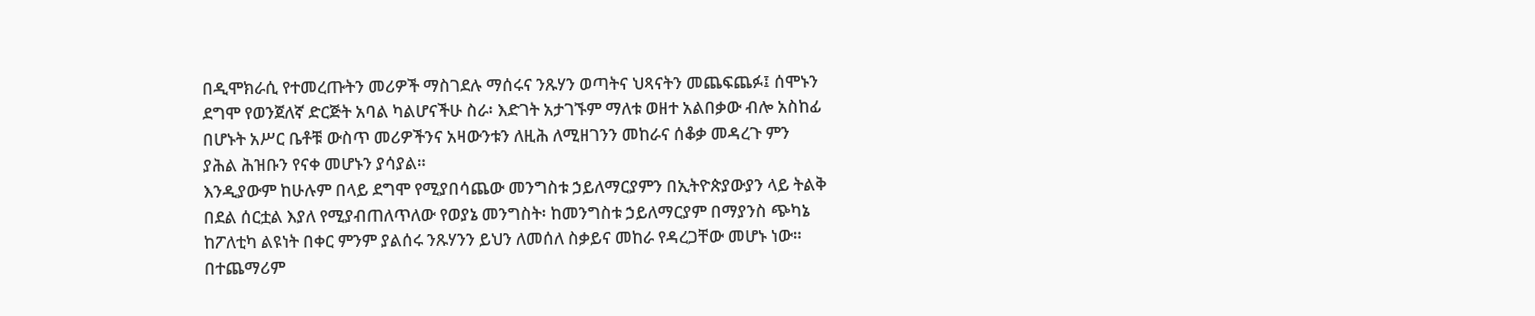በዲሞክራሲ የተመረጡትን መሪዎች ማስገደሉ ማሰሩና ንጹሃን ወጣትና ህጻናትን መጨፍጨፉ፤ ሰሞኑን ደግሞ የወንጀለኛ ድርጅት አባል ካልሆናችሁ ስራ፡ እድገት አታገኙም ማለቱ ወዘተ አልበቃው ብሎ አስከፊ በሆኑት አሥር ቤቶቹ ውስጥ መሪዎችንና አዛውንቱን ለዚሕ ለሚዘገንን መከራና ሰቆቃ መዳረጉ ምን ያሕል ሕዝቡን የናቀ መሆኑን ያሳያል።
እንዲያውም ከሁሉም በላይ ደግሞ የሚያበሳጨው መንግስቱ ኃይለማርያምን በኢትዮጵያውያን ላይ ትልቅ በደል ሰርቷል እያለ የሚያብጠለጥለው የወያኔ መንግስት፡ ከመንግስቱ ኃይለማርያም በማያንስ ጭካኔ ከፖለቲካ ልዩነት በቀር ምንም ያልሰሩ ንጹሃንን ይህን ለመሰለ ስቃይና መከራ የዳረጋቸው መሆኑ ነው። በተጨማሪም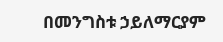በመንግስቱ ኃይለማርያም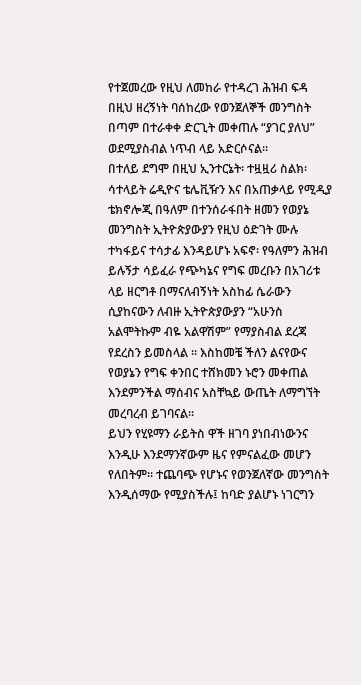የተጀመረው የዚህ ለመከራ የተዳረገ ሕዝብ ፍዳ በዚህ ዘረኝነት ባሰከረው የወንጀለኞች መንግስት በጣም በተራቀቀ ድርጊት መቀጠሉ “ያገር ያለህ” ወደሚያስብል ነጥብ ላይ አድርሶናል።
በተለይ ደግሞ በዚህ ኢንተርኔት፡ ተዟዟሪ ስልክ፡ ሳተላይት ሬዲዮና ቴሌቪዥን እና በአጠቃላይ የሚዲያ ቴክኖሎጂ በዓለም በተንሰራፋበት ዘመን የወያኔ መንግስት ኢትዮጵያውያን የዚህ ዕድገት ሙሉ ተካፋይና ተሳታፊ እንዳይሆኑ አፍኖ፡ የዓለምን ሕዝብ ይሉኝታ ሳይፈራ የጭካኔና የግፍ መረቡን በአገሪቱ ላይ ዘርግቶ በማናለብኝነት አስከፊ ሴራውን ሲያከናውን ለብዙ ኢትዮጵያውያን “አሁንስ አልሞትኩም ብዬ አልዋሽም” የማያስብል ደረጃ የደረስን ይመስላል ። እስከመቼ ችለን ልናየውና የወያኔን የግፍ ቀንበር ተሸክመን ኑሮን መቀጠል እንደምንችል ማሰብና አስቸኳይ ውጤት ለማግኘት መረባረብ ይገባናል።
ይህን የሂዩማን ራይትስ ዋች ዘገባ ያነበብነውንና እንዲሁ እንደማንኛውም ዜና የምናልፈው መሆን የለበትም። ተጨባጭ የሆኑና የወንጀለኛው መንግስት እንዲሰማው የሚያስችሉ፤ ከባድ ያልሆኑ ነገርግን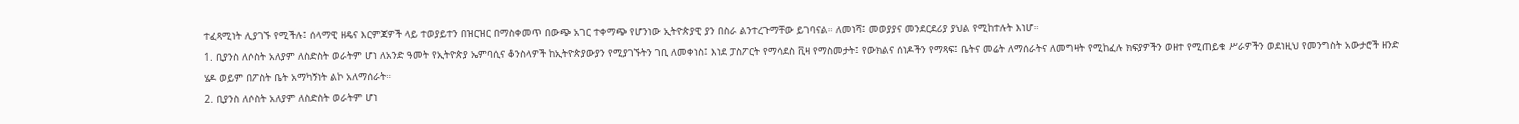ተፈጻሚነት ሊያገኙ የሚችሉ፤ ሰላማዊ ዘዴና እርምጃዎች ላይ ተወያይተን በዝርዝር በማስቀመጥ በውጭ አገር ተቀማጭ የሆንነው ኢትዮጵያዊ ያን በስራ ልንተረጉማቸው ይገባናል። ለመነሻ፤ መወያያና መንደርደሪያ ያህል የሚከተሉት እነሆ።
1. ቢያንስ ለሶስት አለያም ለስድስት ወራትም ሆነ ለአንድ ዓመት የኢትዮጵያ ኤምባሲና ቆንስላዎች ከኢትዮጵያውያን የሚያገኙትን ገቢ ለመቀነስ፤ እነደ ፓስፖርት የማሳደስ ቪዛ የማስመታት፤ የውክልና ሰነዶችን የማጻፍ፤ ቤትና መሬት ለማሰራትና ለመግዛት የሚከፈሉ ክፍያዎችን ወዘተ የሚጠይቁ ሥራዎችን ወደነዚህ የመንግስት አውታሮች ዘንድ ሄዶ ወይም በፖስት ቤት አማካኝነት ልኮ አለማሰራት።
2. ቢያንስ ለሶስት አለያም ለስድስት ወራትም ሆነ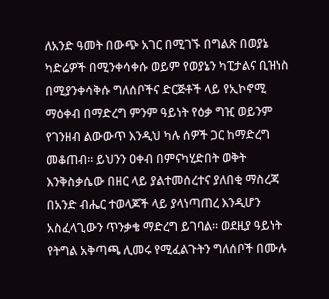ለአንድ ዓመት በውጭ አገር በሚገኙ በግልጽ በወያኔ ካድሬዎች በሚንቀሳቀሱ ወይም የወያኔን ካፒታልና ቢዝነስ በሚያንቀሳቅሱ ግለሰቦችና ድርጅቶች ላይ የኢኮኖሚ ማዕቀብ በማድረግ ምንም ዓይነት የዕቃ ግዢ ወይንም የገንዘብ ልውውጥ እንዲህ ካሉ ሰዎች ጋር ከማድረግ መቆጠብ። ይህንን ዐቀብ በምናካሂድበት ወቅት እንቅስቃሴው በዘር ላይ ያልተመሰረተና ያለበቂ ማስረጃ በአንድ ብሔር ተወላጆች ላይ ያላነጣጠረ እንዲሆን አስፈላጊውን ጥንቃቄ ማድረግ ይገባል። ወደዚያ ዓይነት የትግል አቅጣጫ ሊመሩ የሚፈልጉትን ግለሰቦች በሙሉ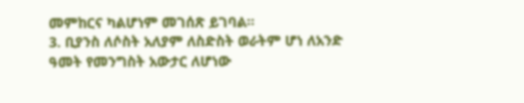መምከርና ካልሆነም መገሰጽ ይገባል።
3. ቢያንስ ለሶስት አለያም ለስድስት ወራትም ሆነ ለአንድ ዓመት የመንግስት አውታር ለሆነው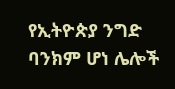የኢትዮጵያ ንግድ ባንክም ሆነ ሌሎች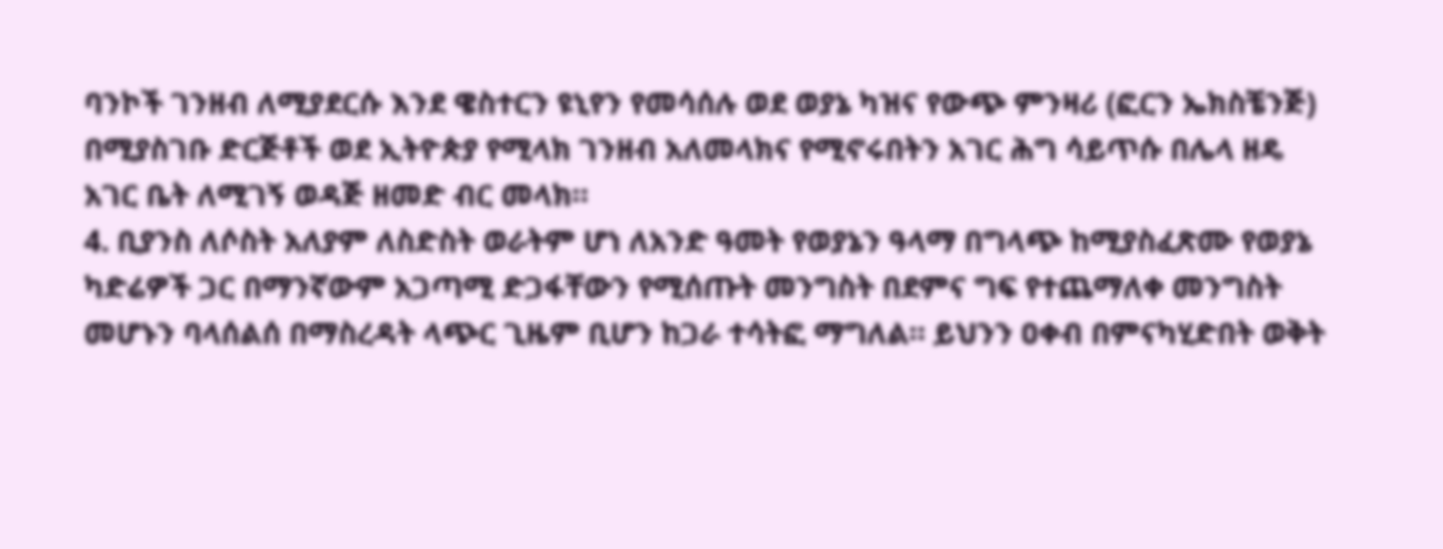ባንኮች ገንዘብ ለሚያደርሱ እንደ ዌስተርን ዩኒየን የመሳሰሉ ወደ ወያኔ ካዝና የውጭ ምንዛሪ (ፎርን ኤክስቼንጅ) በሚያስገቡ ድርጅቶች ወደ ኢትዮጵያ የሚላክ ገንዘብ አለመላክና የሚኖሩበትን አገር ሕግ ሳይጥሱ በሌላ ዘዴ አገር ቤት ለሚገኝ ወዳጅ ዘመድ ብር መላክ።
4. ቢያንስ ለሶስት አለያም ለስድስት ወራትም ሆነ ለአንድ ዓመት የወያኔን ዓላማ በግላጭ ከሚያስፈጽሙ የወያኔ ካድሬዎች ጋር በማንኛውም አጋጣሚ ድጋፋቸውን የሚሰጡት መንግስት በደምና ግፍ የተጨማለቀ መንግስት መሆኑን ባላሰልሰ በማስረዳት ላጭር ጊዜም ቢሆን ከጋራ ተሳትፎ ማግለል። ይህንን ዐቀብ በምናካሂድበት ወቅት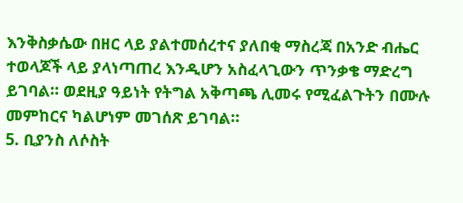እንቅስቃሴው በዘር ላይ ያልተመሰረተና ያለበቂ ማስረጃ በአንድ ብሔር ተወላጆች ላይ ያላነጣጠረ እንዲሆን አስፈላጊውን ጥንቃቄ ማድረግ ይገባል። ወደዚያ ዓይነት የትግል አቅጣጫ ሊመሩ የሚፈልጉትን በሙሉ መምከርና ካልሆነም መገሰጽ ይገባል።
5. ቢያንስ ለሶስት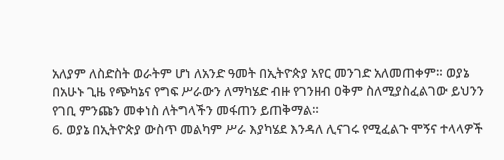አለያም ለስድስት ወራትም ሆነ ለአንድ ዓመት በኢትዮጵያ አየር መንገድ አለመጠቀም። ወያኔ በአሁኑ ጊዜ የጭካኔና የግፍ ሥራውን ለማካሄድ ብዙ የገንዘብ ዐቅም ስለሚያስፈልገው ይህንን የገቢ ምንጩን መቀነስ ለትግላችን መፋጠን ይጠቅማል።
6. ወያኔ በኢትዮጵያ ውስጥ መልካም ሥራ እያካሄደ እንዳለ ሊናገሩ የሚፈልጉ ሞኝና ተላላዎች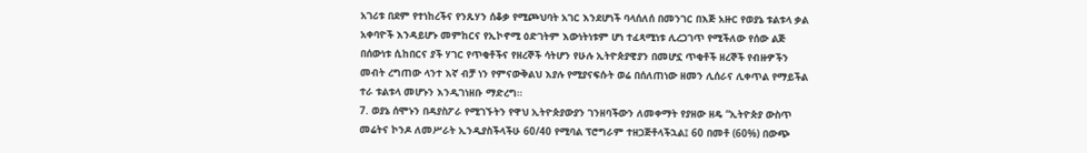አገሪቱ በደም የተነከረችና የንጹሃን ሰቆቃ የሚጮህባት አገር እንደሆነች ባላሰለሰ በመንገር በእጅ አዙር የወያኔ ቱልቱላ ቃል አቀባዮች እንዳይሆኑ መምከርና የኢኮኖሚ ዕድገትም እውነትነቱም ሆነ ተፈጻሚነቱ ሊረጋገጥ የሚችለው የሰው ልጅ በሰውነቱ ሲከበርና ያች ሃገር የጥቂቶችና የዘረኞች ሳትሆን የሁሉ ኢትዮጵያዊያን በመሆኗ ጥቂቶች ዘረኞች የብዙዎችን መብት ረግጠው ላንተ እኛ ብቻ ነን የምናውቅልህ እያሉ የሚያናፍሱት ወሬ በሰለጠነው ዘመን ሊሰራና ሊቀጥል የማይችል ተራ ቱልቱላ መሆኑን እንዲገነዘቡ ማድረግ።
7. ወያኔ ሰሞኑን በዳያስፖራ የሚገኙትን የዋህ ኢትዮጵያውያን ገንዘባችውን ለመቀማት የያዘው ዘዴ “ኢትዮጵያ ውስጥ መሬትና ኮንዶ ለመሥራት ኢንዲያስችላችሁ 60/40 የሚባል ፕሮግራም ተዘጋጅቶላችኋል፤ 60 በመቶ (60%) በውጭ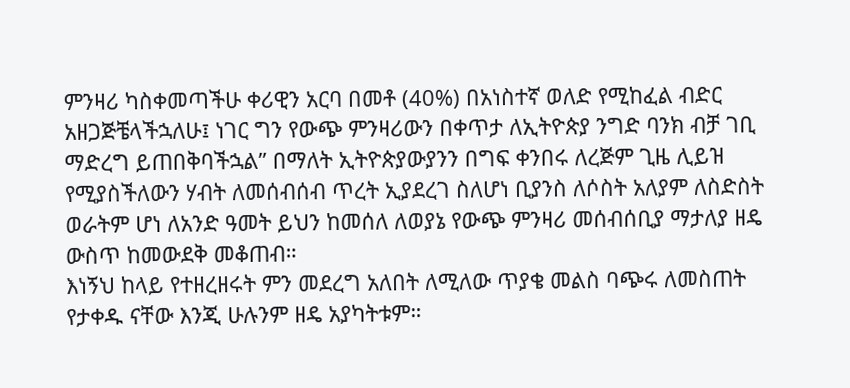ምንዛሪ ካስቀመጣችሁ ቀሪዊን አርባ በመቶ (40%) በአነስተኛ ወለድ የሚከፈል ብድር አዘጋጅቼላችኋለሁ፤ ነገር ግን የውጭ ምንዛሪውን በቀጥታ ለኢትዮጵያ ንግድ ባንክ ብቻ ገቢ ማድረግ ይጠበቅባችኋል” በማለት ኢትዮጵያውያንን በግፍ ቀንበሩ ለረጅም ጊዜ ሊይዝ የሚያስችለውን ሃብት ለመሰብሰብ ጥረት ኢያደረገ ስለሆነ ቢያንስ ለሶስት አለያም ለስድስት ወራትም ሆነ ለአንድ ዓመት ይህን ከመሰለ ለወያኔ የውጭ ምንዛሪ መሰብሰቢያ ማታለያ ዘዴ ውስጥ ከመውደቅ መቆጠብ።
እነኝህ ከላይ የተዘረዘሩት ምን መደረግ አለበት ለሚለው ጥያቄ መልስ ባጭሩ ለመስጠት የታቀዱ ናቸው እንጂ ሁሉንም ዘዴ አያካትቱም።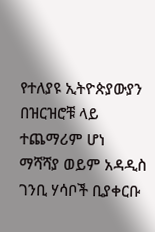የተለያዩ ኢትዮጵያውያን በዝርዝሮቹ ላይ ተጨማሪም ሆነ ማሻሻያ ወይም አዳዲስ ገንቢ ሃሳቦች ቢያቀርቡ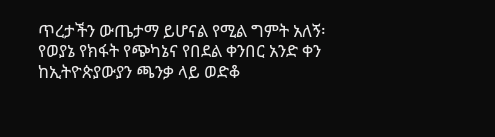ጥረታችን ውጤታማ ይሆናል የሚል ግምት አለኝ፡
የወያኔ የክፋት የጭካኔና የበደል ቀንበር አንድ ቀን ከኢትዮጵያውያን ጫንቃ ላይ ወድቆ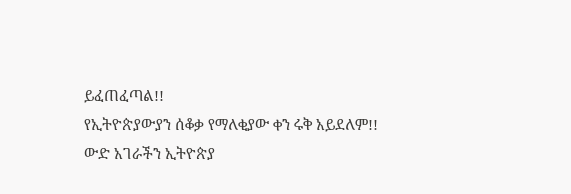ይፈጠፈጣል!!
የኢትዮጵያውያን ሰቆቃ የማለቂያው ቀን ሩቅ አይደለም!!
ውድ አገራችን ኢትዮጵያ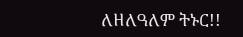ለዘለዓለም ትኑር!!